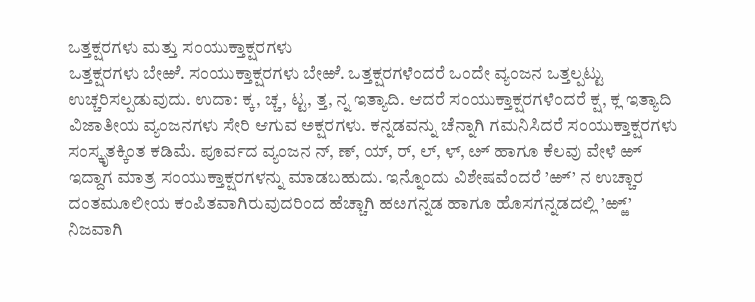ಒತ್ತಕ್ಷರಗಳು ಮತ್ತು ಸಂಯುಕ್ತಾಕ್ಷರಗಳು
ಒತ್ತಕ್ಷರಗಳು ಬೇಱೆ. ಸಂಯುಕ್ತಾಕ್ಷರಗಳು ಬೇಱೆ. ಒತ್ತಕ್ಷರಗಳೆಂದರೆ ಒಂದೇ ವ್ಯಂಜನ ಒತ್ತಲ್ಪಟ್ಟು ಉಚ್ಚರಿಸಲ್ಪಡುವುದು. ಉದಾ: ಕ್ಕ, ಚ್ಚ, ಟ್ಟ, ತ್ತ, ನ್ನ ಇತ್ಯಾದಿ. ಆದರೆ ಸಂಯುಕ್ತಾಕ್ಷರಗಳೆಂದರೆ ಕ್ಷ, ಕ್ಲ ಇತ್ಯಾದಿ ವಿಜಾತೀಯ ವ್ಯಂಜನಗಳು ಸೇರಿ ಆಗುವ ಅಕ್ಷರಗಳು. ಕನ್ನಡವನ್ನು ಚೆನ್ನಾಗಿ ಗಮನಿಸಿದರೆ ಸಂಯುಕ್ತಾಕ್ಷರಗಳು ಸಂಸ್ಕೃತಕ್ಕಿಂತ ಕಡಿಮೆ. ಪೂರ್ವದ ವ್ಯಂಜನ ನ್, ಣ್, ಯ್, ರ್, ಲ್, ಳ್, ೞ್ ಹಾಗೂ ಕೆಲವು ವೇಳೆ ಱ್ ಇದ್ದಾಗ ಮಾತ್ರ ಸಂಯುಕ್ತಾಕ್ಷರಗಳನ್ನು ಮಾಡಬಹುದು. ಇನ್ನೊಂದು ವಿಶೇಷವೆಂದರೆ ’ಱ್’ ನ ಉಚ್ಚಾರ ದಂತಮೂಲೀಯ ಕಂಪಿತವಾಗಿರುವುದರಿಂದ ಹೆಚ್ಚಾಗಿ ಹೞಗನ್ನಡ ಹಾಗೂ ಹೊಸಗನ್ನಡದಲ್ಲಿ ’ಱ್ಱ್’ ನಿಜವಾಗಿ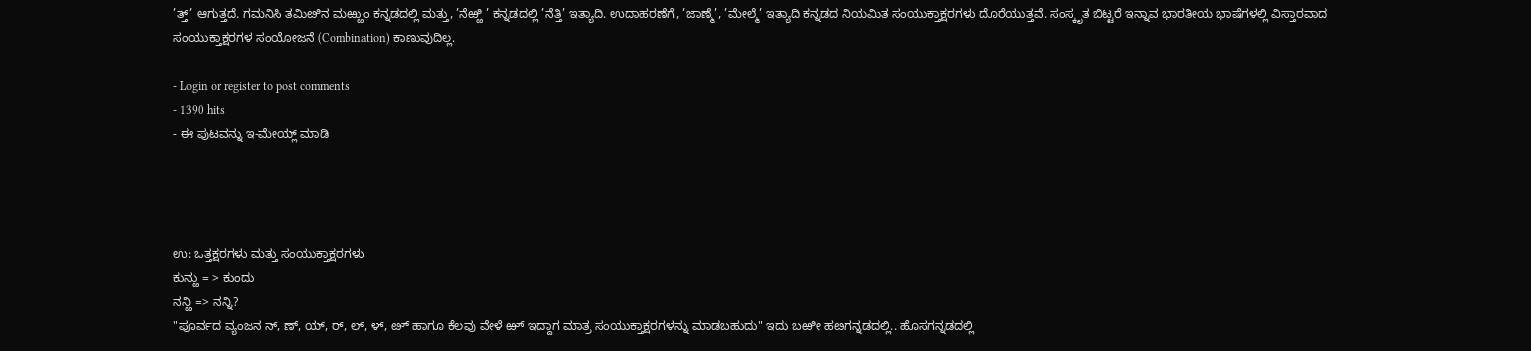’ತ್ತ್’ ಆಗುತ್ತದೆ. ಗಮನಿಸಿ ತಮಿೞಿನ ಮಱ್ಱುಂ ಕನ್ನಡದಲ್ಲಿ ಮತ್ತು, ’ನೆಱ್ಱಿ ’ ಕನ್ನಡದಲ್ಲಿ ’ನೆತ್ತಿ’ ಇತ್ಯಾದಿ. ಉದಾಹರಣೆಗೆ, ’ಜಾಣ್ಮೆ’, ’ಮೇಲ್ಮೆ’ ಇತ್ಯಾದಿ ಕನ್ನಡದ ನಿಯಮಿತ ಸಂಯುಕ್ತಾಕ್ಷರಗಳು ದೊರೆಯುತ್ತವೆ. ಸಂಸ್ಕೃತ ಬಿಟ್ಟರೆ ಇನ್ನಾವ ಭಾರತೀಯ ಭಾಷೆಗಳಲ್ಲಿ ವಿಸ್ತಾರವಾದ ಸಂಯುಕ್ತಾಕ್ಷರಗಳ ಸಂಯೋಜನೆ (Combination) ಕಾಣುವುದಿಲ್ಲ.

- Login or register to post comments
- 1390 hits
- ಈ ಪುಟವನ್ನು ಇ-ಮೇಯ್ಲ್ ಮಾಡಿ




ಉ: ಒತ್ತಕ್ಷರಗಳು ಮತ್ತು ಸಂಯುಕ್ತಾಕ್ಷರಗಳು
ಕುನ್ಱು = > ಕುಂದು
ನನ್ಱಿ => ನನ್ನಿ?
"ಪೂರ್ವದ ವ್ಯಂಜನ ನ್, ಣ್, ಯ್, ರ್, ಲ್, ಳ್, ೞ್ ಹಾಗೂ ಕೆಲವು ವೇಳೆ ಱ್ ಇದ್ದಾಗ ಮಾತ್ರ ಸಂಯುಕ್ತಾಕ್ಷರಗಳನ್ನು ಮಾಡಬಹುದು" ಇದು ಬಱೀ ಹೞಗನ್ನಡದಲ್ಲಿ.. ಹೊಸಗನ್ನಡದಲ್ಲಿ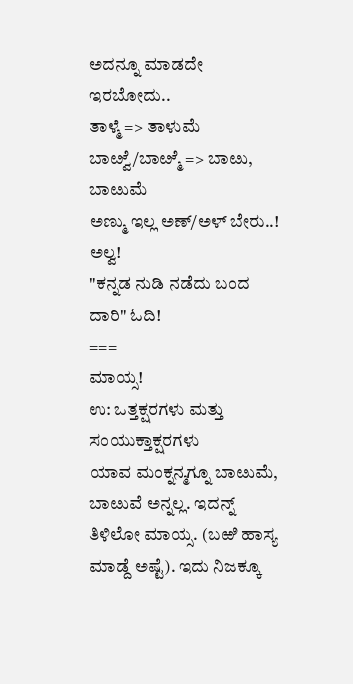ಅದನ್ನೂ ಮಾಡದೇ ಇರಬೋದು..
ತಾಳ್ಮೆ => ತಾಳುಮೆ
ಬಾೞ್ವೆ/ಬಾೞ್ಮೆ => ಬಾೞು, ಬಾೞುಮೆ
ಅಣ್ಮು ಇಲ್ಲ ಅಣ್/ಅಳ್ ಬೇರು..! ಅಲ್ವ!
"ಕನ್ನಡ ನುಡಿ ನಡೆದು ಬಂದ ದಾರಿ" ಓದಿ!
===
ಮಾಯ್ಸ!
ಉ: ಒತ್ತಕ್ಷರಗಳು ಮತ್ತು ಸಂಯುಕ್ತಾಕ್ಷರಗಳು
ಯಾವ ಮಂಕ್ನನ್ಮಗ್ನೂ ಬಾೞುಮೆ, ಬಾೞುವೆ ಅನ್ನಲ್ಲ. ಇದನ್ನ್ ತಿಳಿಲೋ ಮಾಯ್ಸ. (ಬಱಿ ಹಾಸ್ಯ ಮಾಡ್ದೆ ಅಷ್ಟೆ). ಇದು ನಿಜಕ್ಕೂ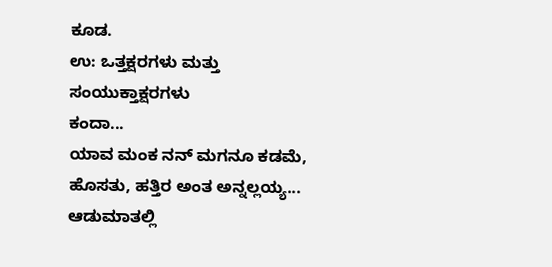ಕೂಡ.
ಉ: ಒತ್ತಕ್ಷರಗಳು ಮತ್ತು ಸಂಯುಕ್ತಾಕ್ಷರಗಳು
ಕಂದಾ...
ಯಾವ ಮಂಕ ನನ್ ಮಗನೂ ಕಡಮೆ, ಹೊಸತು, ಹತ್ತಿರ ಅಂತ ಅನ್ನಲ್ಲಯ್ಯ...
ಆಡುಮಾತಲ್ಲಿ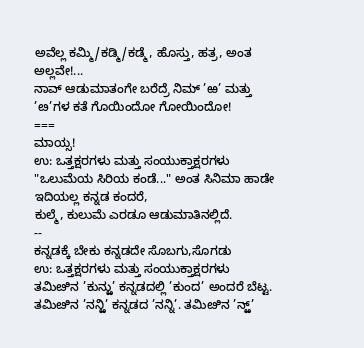ಅವೆಲ್ಲ ಕಮ್ಮಿ/ಕಡ್ಮಿ/ಕಡ್ಮೆ, ಹೊಸ್ತು, ಹತ್ರ, ಅಂತ ಅಲ್ಲವೇ!...
ನಾವ್ ಆಡುಮಾತಂಗೇ ಬರೆದ್ರೆ ನಿಮ್ ’ಱ’ ಮತ್ತು ’ೞ’ಗಳ ಕತೆ ಗೊಯಿಂದೋ ಗೋಯಿಂದೋ!
===
ಮಾಯ್ಸ!
ಉ: ಒತ್ತಕ್ಷರಗಳು ಮತ್ತು ಸಂಯುಕ್ತಾಕ್ಷರಗಳು
"ಒಲುಮೆಯ ಸಿರಿಯ ಕಂಡೆ..." ಅಂತ ಸಿನಿಮಾ ಹಾಡೇ ಇದಿಯಲ್ಲ ಕನ್ನಡ ಕಂದರೆ,
ಕುಲ್ಮೆ, ಕುಲುಮೆ ಎರಡೂ ಆಡುಮಾತಿನಲ್ಲಿದೆ.
--
ಕನ್ನಡಕ್ಕೆ ಬೇಕು ಕನ್ನಡದೇ ಸೊಬಗು,ಸೊಗಡು
ಉ: ಒತ್ತಕ್ಷರಗಳು ಮತ್ತು ಸಂಯುಕ್ತಾಕ್ಷರಗಳು
ತಮಿೞಿನ ’ಕುನ್ಱು’ ಕನ್ನಡದಲ್ಲಿ ’ಕುಂದ’ ಅಂದರೆ ಬೆಟ್ಟ. ತಮಿೞಿನ ’ನನ್ಱಿ’ ಕನ್ನಡದ ’ನನ್ನಿ’. ತಮಿೞಿನ ’ನ್ಱ್’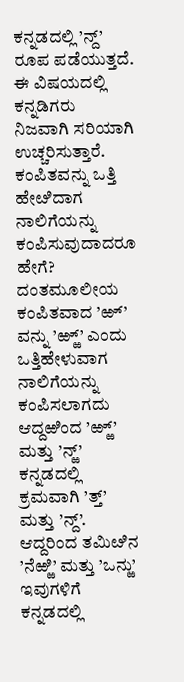ಕನ್ನಡದಲ್ಲಿ ’ನ್ದ್’ ರೂಪ ಪಡೆಯುತ್ತದೆ. ಈ ವಿಷಯದಲ್ಲಿ ಕನ್ನಡಿಗರು ನಿಜವಾಗಿ ಸರಿಯಾಗಿ ಉಚ್ಚರಿಸುತ್ತಾರೆ. ಕಂಪಿತವನ್ನು ಒತ್ತಿ ಹೇೞಿದಾಗ ನಾಲಿಗೆಯನ್ನು ಕಂಪಿಸುವುದಾದರೂ ಹೇಗೆ? ದಂತಮೂಲೀಯ ಕಂಪಿತವಾದ ’ಱ್’ ವನ್ನು ’ಱ್ಱ್’ ಎಂದು ಒತ್ತಿಹೇಳುವಾಗ ನಾಲಿಗೆಯನ್ನು ಕಂಪಿಸಲಾಗದು ಆದ್ದಱಿಂದ ’ಱ್ಱ್’ ಮತ್ತು ’ನ್ಱ್’ ಕನ್ನಡದಲ್ಲಿ ಕ್ರಮವಾಗಿ ’ತ್ತ್’ ಮತ್ತು ’ನ್ದ್’. ಆದ್ದರಿಂದ ತಮಿೞಿನ ’ನೆಱ್ಱಿ’ ಮತ್ತು ’ಒನ್ಱು’ ಇವುಗಳಿಗೆ ಕನ್ನಡದಲ್ಲಿ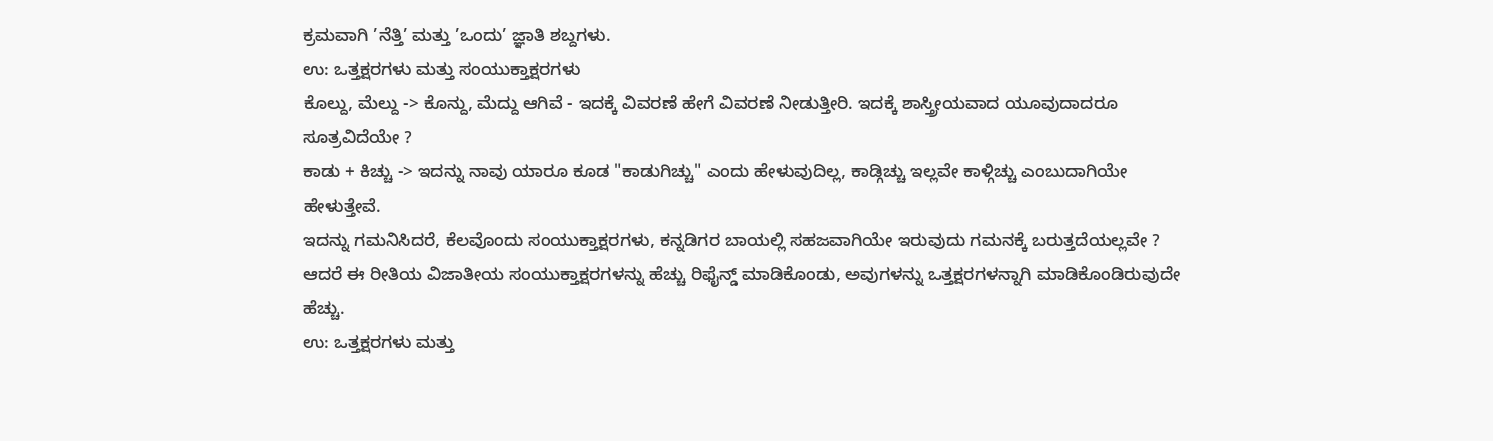ಕ್ರಮವಾಗಿ ’ನೆತ್ತಿ’ ಮತ್ತು ’ಒಂದು’ ಜ್ಞಾತಿ ಶಬ್ದಗಳು.
ಉ: ಒತ್ತಕ್ಷರಗಳು ಮತ್ತು ಸಂಯುಕ್ತಾಕ್ಷರಗಳು
ಕೊಲ್ದು, ಮೆಲ್ದು -> ಕೊನ್ದು, ಮೆದ್ದು ಆಗಿವೆ - ಇದಕ್ಕೆ ವಿವರಣೆ ಹೇಗೆ ವಿವರಣೆ ನೀಡುತ್ತೀರಿ. ಇದಕ್ಕೆ ಶಾಸ್ತ್ರೀಯವಾದ ಯೂವುದಾದರೂ ಸೂತ್ರವಿದೆಯೇ ?
ಕಾಡು + ಕಿಚ್ಚು -> ಇದನ್ನು ನಾವು ಯಾರೂ ಕೂಡ "ಕಾಡುಗಿಚ್ಚು" ಎಂದು ಹೇಳುವುದಿಲ್ಲ, ಕಾಡ್ಗಿಚ್ಚು ಇಲ್ಲವೇ ಕಾಳ್ಗಿಚ್ಚು ಎಂಬುದಾಗಿಯೇ ಹೇಳುತ್ತೇವೆ.
ಇದನ್ನು ಗಮನಿಸಿದರೆ, ಕೆಲವೊಂದು ಸಂಯುಕ್ತಾಕ್ಷರಗಳು, ಕನ್ನಡಿಗರ ಬಾಯಲ್ಲಿ ಸಹಜವಾಗಿಯೇ ಇರುವುದು ಗಮನಕ್ಕೆ ಬರುತ್ತದೆಯಲ್ಲವೇ ? ಆದರೆ ಈ ರೀತಿಯ ವಿಜಾತೀಯ ಸಂಯುಕ್ತಾಕ್ಷರಗಳನ್ನು ಹೆಚ್ಚು ರಿಫೈನ್ಡ್ ಮಾಡಿಕೊಂಡು, ಅವುಗಳನ್ನು ಒತ್ತಕ್ಷರಗಳನ್ನಾಗಿ ಮಾಡಿಕೊಂಡಿರುವುದೇ ಹೆಚ್ಚು.
ಉ: ಒತ್ತಕ್ಷರಗಳು ಮತ್ತು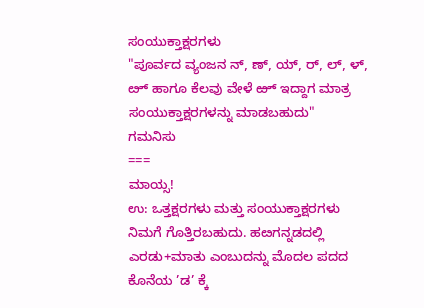ಸಂಯುಕ್ತಾಕ್ಷರಗಳು
"ಪೂರ್ವದ ವ್ಯಂಜನ ನ್, ಣ್, ಯ್, ರ್, ಲ್, ಳ್, ೞ್ ಹಾಗೂ ಕೆಲವು ವೇಳೆ ಱ್ ಇದ್ದಾಗ ಮಾತ್ರ ಸಂಯುಕ್ತಾಕ್ಷರಗಳನ್ನು ಮಾಡಬಹುದು"
ಗಮನಿಸು
===
ಮಾಯ್ಸ!
ಉ: ಒತ್ತಕ್ಷರಗಳು ಮತ್ತು ಸಂಯುಕ್ತಾಕ್ಷರಗಳು
ನಿಮಗೆ ಗೊತ್ತಿರಬಹುದು. ಹೞಗನ್ನಡದಲ್ಲಿ ಎರಡು+ಮಾತು ಎಂಬುದನ್ನು ಮೊದಲ ಪದದ ಕೊನೆಯ ’ಡ’ ಕ್ಕೆ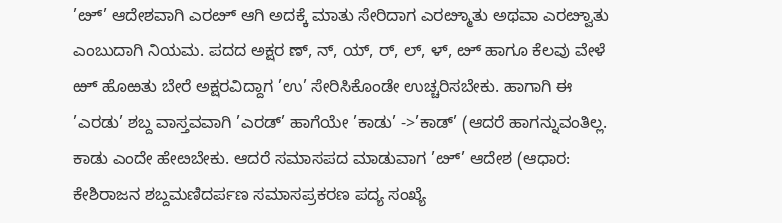’ೞ್’ ಆದೇಶವಾಗಿ ಎರೞ್ ಆಗಿ ಅದಕ್ಕೆ ಮಾತು ಸೇರಿದಾಗ ಎರೞ್ಮಾತು ಅಥವಾ ಎರೞ್ವಾತು ಎಂಬುದಾಗಿ ನಿಯಮ. ಪದದ ಅಕ್ಷರ ಣ್, ನ್, ಯ್, ರ್, ಲ್, ಳ್, ೞ್ ಹಾಗೂ ಕೆಲವು ವೇಳೆ ಱ್ ಹೊಱತು ಬೇರೆ ಅಕ್ಷರವಿದ್ದಾಗ ’ಉ’ ಸೇರಿಸಿಕೊಂಡೇ ಉಚ್ಚರಿಸಬೇಕು. ಹಾಗಾಗಿ ಈ ’ಎರಡು’ ಶಬ್ದ ವಾಸ್ತವವಾಗಿ ’ಎರಡ್’ ಹಾಗೆಯೇ ’ಕಾಡು’ ->’ಕಾಡ್’ (ಆದರೆ ಹಾಗನ್ನುವಂತಿಲ್ಲ. ಕಾಡು ಎಂದೇ ಹೇೞಬೇಕು. ಆದರೆ ಸಮಾಸಪದ ಮಾಡುವಾಗ ’ೞ್’ ಆದೇಶ (ಆಧಾರ: ಕೇಶಿರಾಜನ ಶಬ್ದಮಣಿದರ್ಪಣ ಸಮಾಸಪ್ರಕರಣ ಪದ್ಯ ಸಂಖ್ಯೆ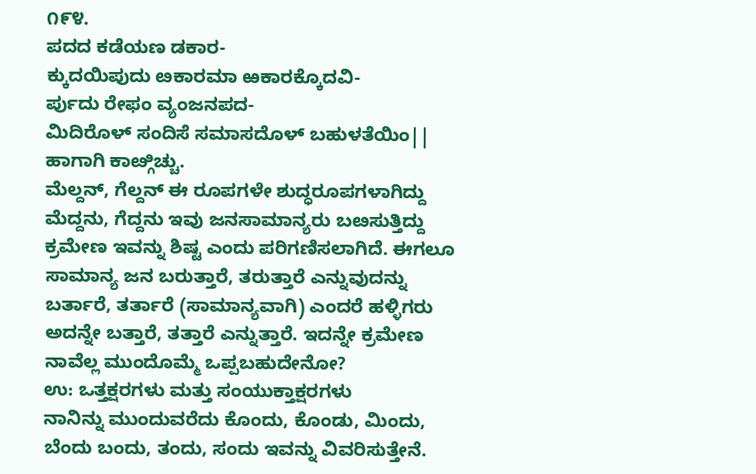೧೯೪.
ಪದದ ಕಡೆಯಣ ಡಕಾರ-
ಕ್ಕುದಯಿಪುದು ೞಕಾರಮಾ ಱಕಾರಕ್ಕೊದವಿ-
ರ್ಪುದು ರೇಫಂ ವ್ಯಂಜನಪದ-
ಮಿದಿರೊಳ್ ಸಂದಿಸೆ ಸಮಾಸದೊಳ್ ಬಹುಳತೆಯಿಂ||
ಹಾಗಾಗಿ ಕಾೞ್ಗಿಚ್ಚು.
ಮೆಲ್ದನ್, ಗೆಲ್ದನ್ ಈ ರೂಪಗಳೇ ಶುದ್ಧರೂಪಗಳಾಗಿದ್ದು ಮೆದ್ದನು, ಗೆದ್ದನು ಇವು ಜನಸಾಮಾನ್ಯರು ಬೞಸುತ್ತಿದ್ದು ಕ್ರಮೇಣ ಇವನ್ನು ಶಿಷ್ಟ ಎಂದು ಪರಿಗಣಿಸಲಾಗಿದೆ. ಈಗಲೂ ಸಾಮಾನ್ಯ ಜನ ಬರುತ್ತಾರೆ, ತರುತ್ತಾರೆ ಎನ್ನುವುದನ್ನು ಬರ್ತಾರೆ, ತರ್ತಾರೆ (ಸಾಮಾನ್ಯವಾಗಿ) ಎಂದರೆ ಹಳ್ಳಿಗರು ಅದನ್ನೇ ಬತ್ತಾರೆ, ತತ್ತಾರೆ ಎನ್ನುತ್ತಾರೆ. ಇದನ್ನೇ ಕ್ರಮೇಣ ನಾವೆಲ್ಲ ಮುಂದೊಮ್ಮೆ ಒಪ್ಪಬಹುದೇನೋ?
ಉ: ಒತ್ತಕ್ಷರಗಳು ಮತ್ತು ಸಂಯುಕ್ತಾಕ್ಷರಗಳು
ನಾನಿನ್ನು ಮುಂದುವರೆದು ಕೊಂದು, ಕೊಂಡು, ಮಿಂದು, ಬೆಂದು ಬಂದು, ತಂದು, ಸಂದು ಇವನ್ನು ವಿವರಿಸುತ್ತೇನೆ.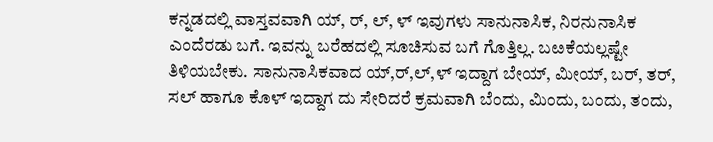ಕನ್ನಡದಲ್ಲಿ ವಾಸ್ತವವಾಗಿ ಯ್, ರ್, ಲ್, ಳ್ ಇವುಗಳು ಸಾನುನಾಸಿಕ, ನಿರನುನಾಸಿಕ ಎಂದೆರಡು ಬಗೆ. ಇವನ್ನು ಬರೆಹದಲ್ಲಿ ಸೂಚಿಸುವ ಬಗೆ ಗೊತ್ತಿಲ್ಲ. ಬೞಕೆಯಲ್ಲಷ್ಟೇ ತಿಳಿಯಬೇಕು. ಸಾನುನಾಸಿಕವಾದ ಯ್,ರ್,ಲ್,ಳ್ ಇದ್ದಾಗ ಬೇಯ್, ಮೀಯ್, ಬರ್, ತರ್, ಸಲ್ ಹಾಗೂ ಕೊಳ್ ಇದ್ದಾಗ ದು ಸೇರಿದರೆ ಕ್ರಮವಾಗಿ ಬೆಂದು, ಮಿಂದು, ಬಂದು, ತಂದು,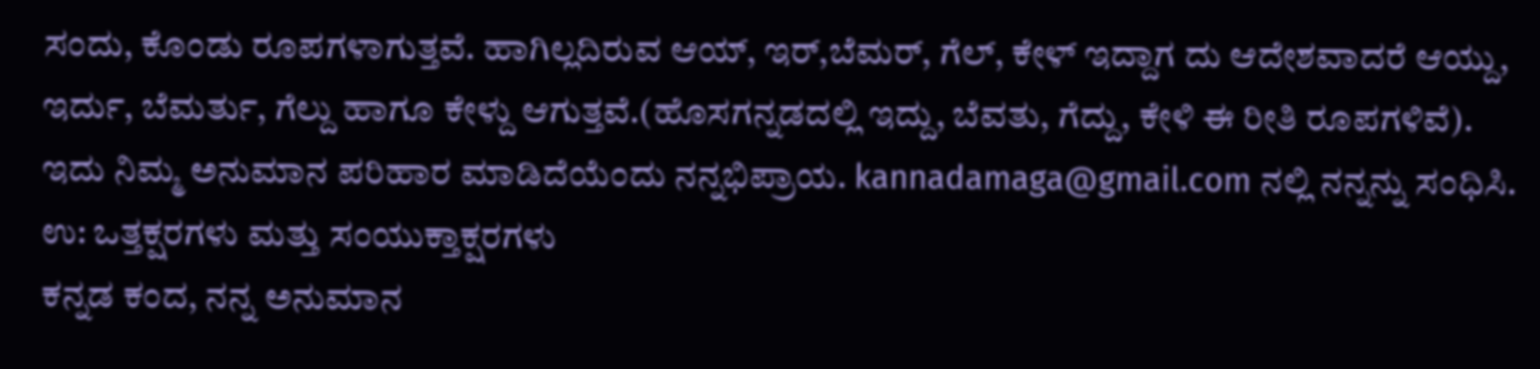ಸಂದು, ಕೊಂಡು ರೂಪಗಳಾಗುತ್ತವೆ. ಹಾಗಿಲ್ಲದಿರುವ ಆಯ್, ಇರ್,ಬೆಮರ್, ಗೆಲ್, ಕೇಳ್ ಇದ್ದಾಗ ದು ಆದೇಶವಾದರೆ ಆಯ್ದು, ಇರ್ದು, ಬೆಮರ್ತು, ಗೆಲ್ದು ಹಾಗೂ ಕೇಳ್ದು ಆಗುತ್ತವೆ.(ಹೊಸಗನ್ನಡದಲ್ಲಿ ಇದ್ದು, ಬೆವತು, ಗೆದ್ದು, ಕೇಳಿ ಈ ರೀತಿ ರೂಪಗಳಿವೆ). ಇದು ನಿಮ್ಮ ಅನುಮಾನ ಪರಿಹಾರ ಮಾಡಿದೆಯೆಂದು ನನ್ನಭಿಪ್ರಾಯ. kannadamaga@gmail.com ನಲ್ಲಿ ನನ್ನನ್ನು ಸಂಧಿಸಿ.
ಉ: ಒತ್ತಕ್ಷರಗಳು ಮತ್ತು ಸಂಯುಕ್ತಾಕ್ಷರಗಳು
ಕನ್ನಡ ಕಂದ, ನನ್ನ ಅನುಮಾನ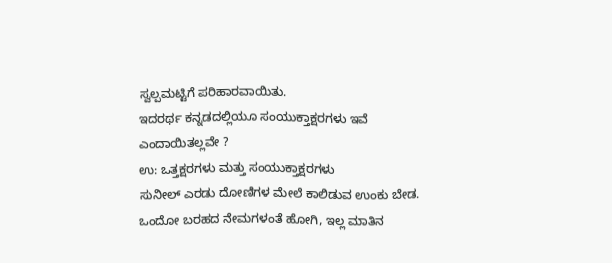ಸ್ವಲ್ಪಮಟ್ಟಿಗೆ ಪರಿಹಾರವಾಯಿತು.
ಇದರರ್ಥ ಕನ್ನಡದಲ್ಲಿಯೂ ಸಂಯುಕ್ತಾಕ್ಷರಗಳು ಇವೆ ಎಂದಾಯಿತಲ್ಲವೇ ?
ಉ: ಒತ್ತಕ್ಷರಗಳು ಮತ್ತು ಸಂಯುಕ್ತಾಕ್ಷರಗಳು
ಸುನೀಲ್ ಎರಡು ದೋಣಿಗಳ ಮೇಲೆ ಕಾಲಿಡುವ ಉಂಕು ಬೇಡ.
ಒಂದೋ ಬರಹದ ನೇಮಗಳಂತೆ ಹೋಗಿ, ಇಲ್ಲ ಮಾತಿನ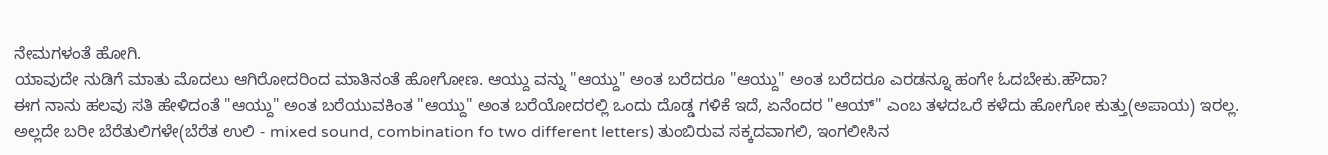ನೇಮಗಳಂತೆ ಹೋಗಿ.
ಯಾವುದೇ ನುಡಿಗೆ ಮಾತು ಮೊದಲು ಆಗಿರೋದರಿಂದ ಮಾತಿನಂತೆ ಹೋಗೋಣ. ಆಯ್ದು ವನ್ನು "ಆಯ್ದು" ಅಂತ ಬರೆದರೂ "ಆಯ್ದು" ಅಂತ ಬರೆದರೂ ಎರಡನ್ನೂ ಹಂಗೇ ಓದಬೇಕು.ಹೌದಾ?
ಈಗ ನಾನು ಹಲವು ಸತಿ ಹೇಳಿದಂತೆ "ಆಯ್ದು" ಅಂತ ಬರೆಯುವಕಿಂತ "ಆಯ್ದು" ಅಂತ ಬರೆಯೋದರಲ್ಲಿ ಒಂದು ದೊಡ್ಡ ಗಳಿಕೆ ಇದೆ, ಏನೆಂದರ "ಆಯ್" ಎಂಬ ತಳದಒರೆ ಕಳೆದು ಹೋಗೋ ಕುತ್ತು(ಅಪಾಯ) ಇರಲ್ಲ.
ಅಲ್ಲದೇ ಬರೀ ಬೆರೆತುಲಿಗಳೇ(ಬೆರೆತ ಉಲಿ - mixed sound, combination fo two different letters) ತುಂಬಿರುವ ಸಕ್ಕದವಾಗಲಿ, ಇಂಗಲೀಸಿನ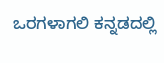ಒರಗಳಾಗಲಿ ಕನ್ನಡದಲ್ಲಿ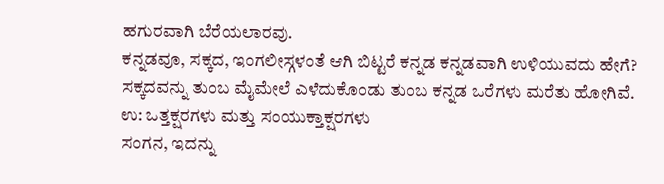ಹಗುರವಾಗಿ ಬೆರೆಯಲಾರವು.
ಕನ್ನಡವೂ, ಸಕ್ಕದ, ಇಂಗಲೀಸ್ಗಳಂತೆ ಆಗಿ ಬಿಟ್ಟರೆ ಕನ್ನಡ ಕನ್ನಡವಾಗಿ ಉಳಿಯುವದು ಹೇಗೆ? ಸಕ್ಕದವನ್ನು ತುಂಬ ಮೈಮೇಲೆ ಎಳೆದುಕೊಂಡು ತುಂಬ ಕನ್ನಡ ಒರೆಗಳು ಮರೆತು ಹೋಗಿವೆ.
ಉ: ಒತ್ತಕ್ಷರಗಳು ಮತ್ತು ಸಂಯುಕ್ತಾಕ್ಷರಗಳು
ಸಂಗನ, ಇದನ್ನು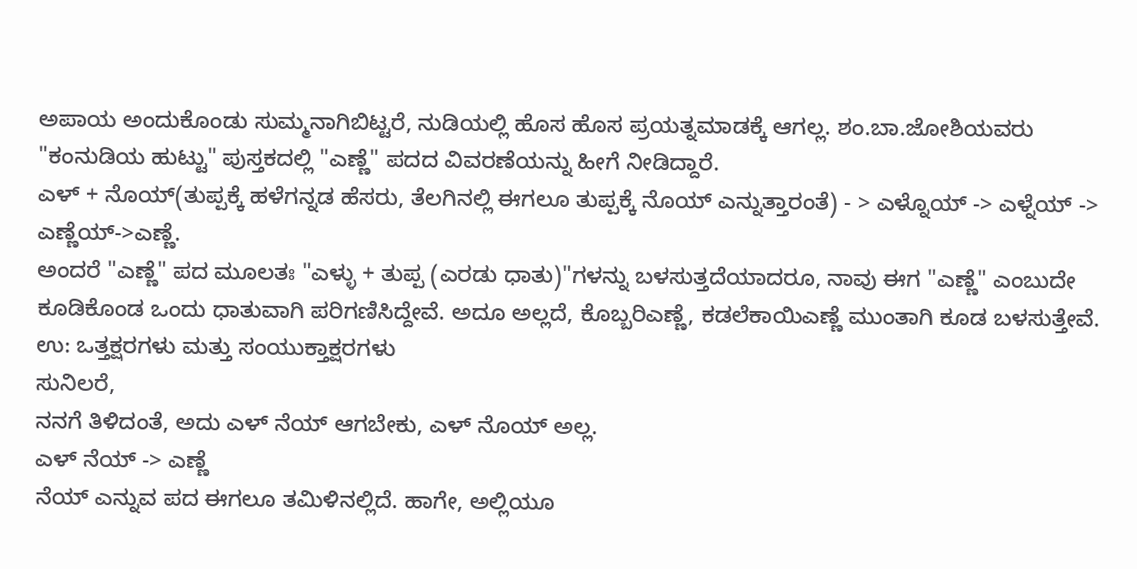ಅಪಾಯ ಅಂದುಕೊಂಡು ಸುಮ್ಮನಾಗಿಬಿಟ್ಟರೆ, ನುಡಿಯಲ್ಲಿ ಹೊಸ ಹೊಸ ಪ್ರಯತ್ನಮಾಡಕ್ಕೆ ಆಗಲ್ಲ. ಶಂ.ಬಾ.ಜೋಶಿಯವರು "ಕಂನುಡಿಯ ಹುಟ್ಟು" ಪುಸ್ತಕದಲ್ಲಿ "ಎಣ್ಣೆ" ಪದದ ವಿವರಣೆಯನ್ನು ಹೀಗೆ ನೀಡಿದ್ದಾರೆ.
ಎಳ್ + ನೊಯ್(ತುಪ್ಪಕ್ಕೆ ಹಳೆಗನ್ನಡ ಹೆಸರು, ತೆಲಗಿನಲ್ಲಿ ಈಗಲೂ ತುಪ್ಪಕ್ಕೆ ನೊಯ್ ಎನ್ನುತ್ತಾರಂತೆ) - > ಎಳ್ನೊಯ್ -> ಎಳ್ನೆಯ್ -> ಎಣ್ಣೆಯ್->ಎಣ್ಣೆ.
ಅಂದರೆ "ಎಣ್ಣೆ" ಪದ ಮೂಲತಃ "ಎಳ್ಳು + ತುಪ್ಪ (ಎರಡು ಧಾತು)"ಗಳನ್ನು ಬಳಸುತ್ತದೆಯಾದರೂ, ನಾವು ಈಗ "ಎಣ್ಣೆ" ಎಂಬುದೇ ಕೂಡಿಕೊಂಡ ಒಂದು ಧಾತುವಾಗಿ ಪರಿಗಣಿಸಿದ್ದೇವೆ. ಅದೂ ಅಲ್ಲದೆ, ಕೊಬ್ಬರಿಎಣ್ಣೆ, ಕಡಲೆಕಾಯಿಎಣ್ಣೆ ಮುಂತಾಗಿ ಕೂಡ ಬಳಸುತ್ತೇವೆ.
ಉ: ಒತ್ತಕ್ಷರಗಳು ಮತ್ತು ಸಂಯುಕ್ತಾಕ್ಷರಗಳು
ಸುನಿಲರೆ,
ನನಗೆ ತಿಳಿದಂತೆ, ಅದು ಎಳ್ ನೆಯ್ ಆಗಬೇಕು, ಎಳ್ ನೊಯ್ ಅಲ್ಲ.
ಎಳ್ ನೆಯ್ -> ಎಣ್ಣೆ
ನೆಯ್ ಎನ್ನುವ ಪದ ಈಗಲೂ ತಮಿಳಿನಲ್ಲಿದೆ. ಹಾಗೇ, ಅಲ್ಲಿಯೂ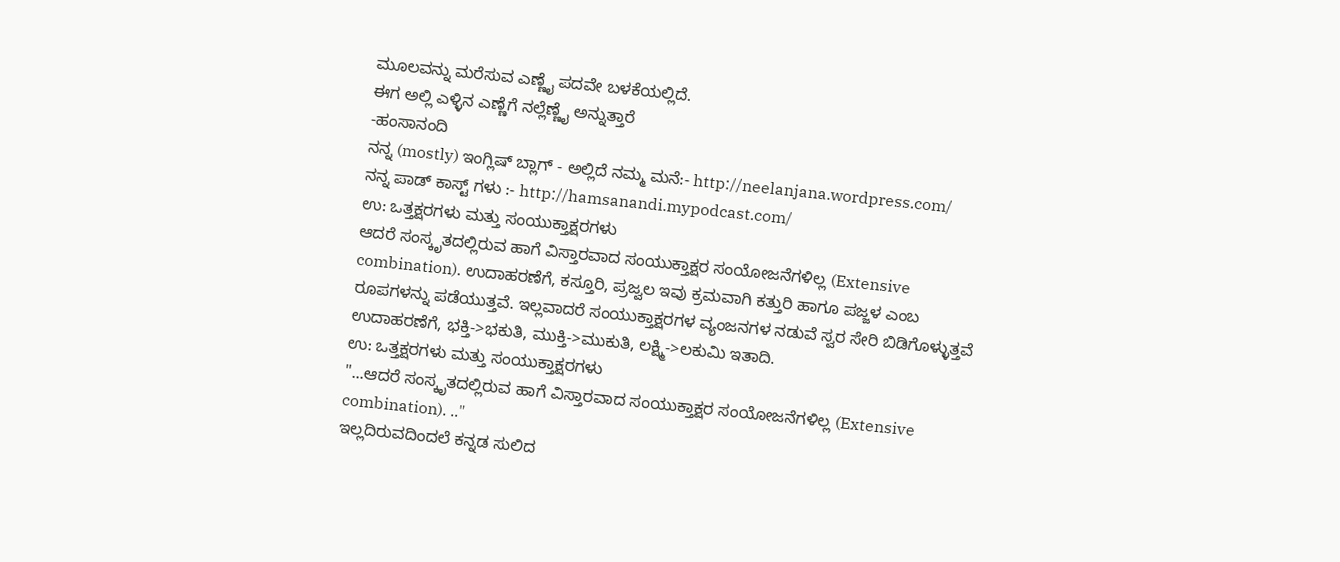ಮೂಲವನ್ನು ಮರೆಸುವ ಎಣ್ಣೈ ಪದವೇ ಬಳಕೆಯಲ್ಲಿದೆ.
ಈಗ ಅಲ್ಲಿ ಎಳ್ಳಿನ ಎಣ್ಣೆಗೆ ನಲ್ಲೆಣ್ಣೈ ಅನ್ನುತ್ತಾರೆ
-ಹಂಸಾನಂದಿ
ನನ್ನ (mostly) ಇಂಗ್ಲಿಷ್ ಬ್ಲಾಗ್ - ಅಲ್ಲಿದೆ ನಮ್ಮ ಮನೆ:- http://neelanjana.wordpress.com/
ನನ್ನ ಪಾಡ್ ಕಾಸ್ಟ್ ಗಳು :- http://hamsanandi.mypodcast.com/
ಉ: ಒತ್ತಕ್ಷರಗಳು ಮತ್ತು ಸಂಯುಕ್ತಾಕ್ಷರಗಳು
ಆದರೆ ಸಂಸ್ಕೃತದಲ್ಲಿರುವ ಹಾಗೆ ವಿಸ್ತಾರವಾದ ಸಂಯುಕ್ತಾಕ್ಷರ ಸಂಯೋಜನೆಗಳಿಲ್ಲ (Extensive combination). ಉದಾಹರಣೆಗೆ, ಕಸ್ತೂರಿ, ಪ್ರಜ್ವಲ ಇವು ಕ್ರಮವಾಗಿ ಕತ್ತುರಿ ಹಾಗೂ ಪಜ್ಜಳ ಎಂಬ ರೂಪಗಳನ್ನು ಪಡೆಯುತ್ತವೆ. ಇಲ್ಲವಾದರೆ ಸಂಯುಕ್ತಾಕ್ಷರಗಳ ವ್ಯಂಜನಗಳ ನಡುವೆ ಸ್ವರ ಸೇರಿ ಬಿಡಿಗೊಳ್ಳುತ್ತವೆ ಉದಾಹರಣೆಗೆ, ಭಕ್ತಿ->ಭಕುತಿ, ಮುಕ್ತಿ->ಮುಕುತಿ, ಲಕ್ಷ್ಮಿ->ಲಕುಮಿ ಇತಾದಿ.
ಉ: ಒತ್ತಕ್ಷರಗಳು ಮತ್ತು ಸಂಯುಕ್ತಾಕ್ಷರಗಳು
"...ಆದರೆ ಸಂಸ್ಕೃತದಲ್ಲಿರುವ ಹಾಗೆ ವಿಸ್ತಾರವಾದ ಸಂಯುಕ್ತಾಕ್ಷರ ಸಂಯೋಜನೆಗಳಿಲ್ಲ (Extensive combination). .."
ಇಲ್ಲದಿರುವದಿಂದಲೆ ಕನ್ನಡ ಸುಲಿದ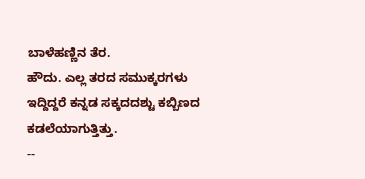ಬಾಳೆಹಣ್ಣಿನ ತೆರ.
ಹೌದು. ಎಲ್ಲ ತರದ ಸಮುಕ್ಕರಗಳು ಇದ್ದಿದ್ದರೆ ಕನ್ನಡ ಸಕ್ಕದದಶ್ಟು ಕಬ್ಬಿಣದ ಕಡಲೆಯಾಗುತ್ತಿತ್ತು.
--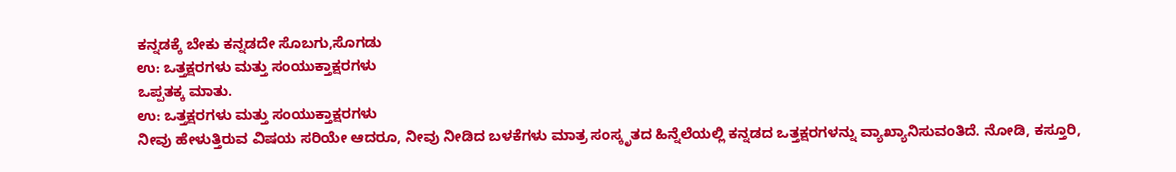ಕನ್ನಡಕ್ಕೆ ಬೇಕು ಕನ್ನಡದೇ ಸೊಬಗು,ಸೊಗಡು
ಉ: ಒತ್ತಕ್ಷರಗಳು ಮತ್ತು ಸಂಯುಕ್ತಾಕ್ಷರಗಳು
ಒಪ್ಪತಕ್ಕ ಮಾತು.
ಉ: ಒತ್ತಕ್ಷರಗಳು ಮತ್ತು ಸಂಯುಕ್ತಾಕ್ಷರಗಳು
ನೀವು ಹೇಳುತ್ತಿರುವ ವಿಷಯ ಸರಿಯೇ ಆದರೂ, ನೀವು ನೀಡಿದ ಬಳಕೆಗಳು ಮಾತ್ರ ಸಂಸ್ಕೃತದ ಹಿನ್ನೆಲೆಯಲ್ಲಿ ಕನ್ನಡದ ಒತ್ತಕ್ಷರಗಳನ್ನು ವ್ಯಾಖ್ಯಾನಿಸುವಂತಿದೆ. ನೋಡಿ, ಕಸ್ತೂರಿ,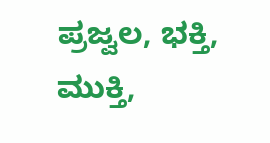ಪ್ರಜ್ವಲ, ಭಕ್ತಿ, ಮುಕ್ತಿ,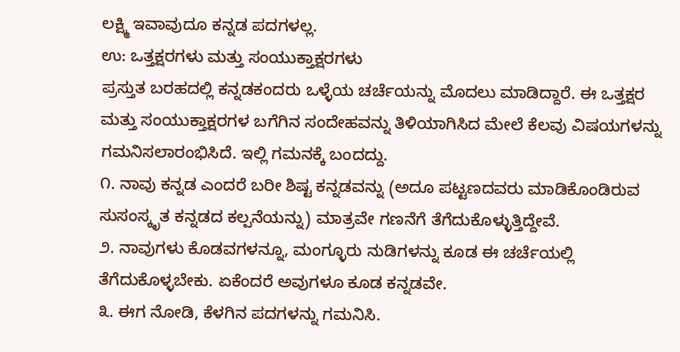ಲಕ್ಷ್ಮಿ ಇವಾವುದೂ ಕನ್ನಡ ಪದಗಳಲ್ಲ.
ಉ: ಒತ್ತಕ್ಷರಗಳು ಮತ್ತು ಸಂಯುಕ್ತಾಕ್ಷರಗಳು
ಪ್ರಸ್ತುತ ಬರಹದಲ್ಲಿ ಕನ್ನಡಕಂದರು ಒಳ್ಳೆಯ ಚರ್ಚೆಯನ್ನು ಮೊದಲು ಮಾಡಿದ್ದಾರೆ. ಈ ಒತ್ತಕ್ಷರ ಮತ್ತು ಸಂಯುಕ್ತಾಕ್ಷರಗಳ ಬಗೆಗಿನ ಸಂದೇಹವನ್ನು ತಿಳಿಯಾಗಿಸಿದ ಮೇಲೆ ಕೆಲವು ವಿಷಯಗಳನ್ನು ಗಮನಿಸಲಾರಂಭಿಸಿದೆ. ಇಲ್ಲಿ ಗಮನಕ್ಕೆ ಬಂದದ್ದು.
೧. ನಾವು ಕನ್ನಡ ಎಂದರೆ ಬರೀ ಶಿಷ್ಟ ಕನ್ನಡವನ್ನು (ಅದೂ ಪಟ್ಟಣದವರು ಮಾಡಿಕೊಂಡಿರುವ ಸುಸಂಸ್ಕೃತ ಕನ್ನಡದ ಕಲ್ಪನೆಯನ್ನು) ಮಾತ್ರವೇ ಗಣನೆಗೆ ತೆಗೆದುಕೊಳ್ಳುತ್ತಿದ್ದೇವೆ.
೨. ನಾವುಗಳು ಕೊಡವಗಳನ್ನೂ, ಮಂಗ್ಳೂರು ನುಡಿಗಳನ್ನು ಕೂಡ ಈ ಚರ್ಚೆಯಲ್ಲಿ ತೆಗೆದುಕೊಳ್ಳಬೇಕು. ಏಕೆಂದರೆ ಅವುಗಳೂ ಕೂಡ ಕನ್ನಡವೇ.
೩. ಈಗ ನೋಡಿ, ಕೆಳಗಿನ ಪದಗಳನ್ನು ಗಮನಿಸಿ.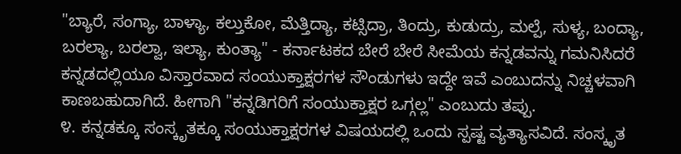"ಬ್ಯಾರೆ, ಸಂಗ್ಯಾ, ಬಾಳ್ಯಾ, ಕಲ್ತುಕೋ, ಮೆತ್ತಿದ್ಯಾ, ಕಟ್ಸಿದ್ರಾ, ತಿಂದ್ರು, ಕುಡುದ್ರು, ಮಲ್ಪೆ, ಸುಳ್ಯ, ಬಂದ್ಯಾ, ಬರಲ್ಯಾ, ಬರಲ್ವಾ, ಇಲ್ಯಾ, ಕುಂತ್ಯಾ" - ಕರ್ನಾಟಕದ ಬೇರೆ ಬೇರೆ ಸೀಮೆಯ ಕನ್ನಡವನ್ನು ಗಮನಿಸಿದರೆ ಕನ್ನಡದಲ್ಲಿಯೂ ವಿಸ್ತಾರವಾದ ಸಂಯುಕ್ತಾಕ್ಷರಗಳ ಸೌಂಡುಗಳು ಇದ್ದೇ ಇವೆ ಎಂಬುದನ್ನು ನಿಚ್ಚಳವಾಗಿ ಕಾಣಬಹುದಾಗಿದೆ. ಹೀಗಾಗಿ "ಕನ್ನಡಿಗರಿಗೆ ಸಂಯುಕ್ತಾಕ್ಷರ ಒಗ್ಗಲ್ಲ" ಎಂಬುದು ತಪ್ಪು.
೪. ಕನ್ನಡಕ್ಕೂ ಸಂಸ್ಕೃತಕ್ಕೂ ಸಂಯುಕ್ತಾಕ್ಷರಗಳ ವಿಷಯದಲ್ಲಿ ಒಂದು ಸ್ಪಷ್ಟ ವ್ಯತ್ಯಾಸವಿದೆ. ಸಂಸ್ಕೃತ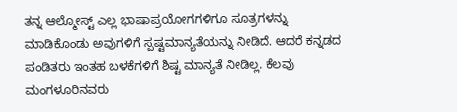ತನ್ನ ಆಲ್ಮೋಸ್ಟ್ ಎಲ್ಲ ಭಾಷಾಪ್ರಯೋಗಗಳಿಗೂ ಸೂತ್ರಗಳನ್ನು ಮಾಡಿಕೊಂಡು ಅವುಗಳಿಗೆ ಸ್ಪಷ್ಟಮಾನ್ಯತೆಯನ್ನು ನೀಡಿದೆ. ಆದರೆ ಕನ್ನಡದ ಪಂಡಿತರು ಇಂತಹ ಬಳಕೆಗಳಿಗೆ ಶಿಷ್ಟ ಮಾನ್ಯತೆ ನೀಡಿಲ್ಲ. ಕೆಲವು ಮಂಗಳೂರಿನವರು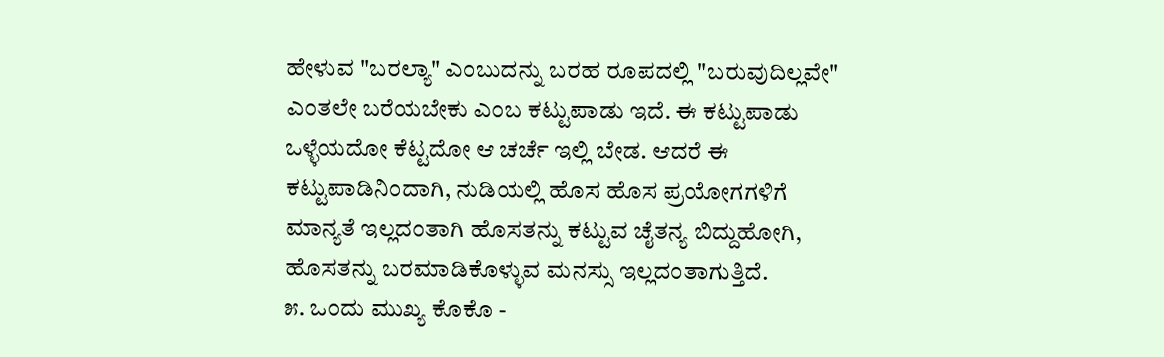ಹೇಳುವ "ಬರಲ್ಯಾ" ಎಂಬುದನ್ನು ಬರಹ ರೂಪದಲ್ಲಿ "ಬರುವುದಿಲ್ಲವೇ" ಎಂತಲೇ ಬರೆಯಬೇಕು ಎಂಬ ಕಟ್ಟುಪಾಡು ಇದೆ. ಈ ಕಟ್ಟುಪಾಡು ಒಳ್ಳೆಯದೋ ಕೆಟ್ಟದೋ ಆ ಚರ್ಚೆ ಇಲ್ಲಿ ಬೇಡ. ಆದರೆ ಈ ಕಟ್ಟುಪಾಡಿನಿಂದಾಗಿ, ನುಡಿಯಲ್ಲಿ ಹೊಸ ಹೊಸ ಪ್ರಯೋಗಗಳಿಗೆ ಮಾನ್ಯತೆ ಇಲ್ಲದಂತಾಗಿ ಹೊಸತನ್ನು ಕಟ್ಟುವ ಚೈತನ್ಯ ಬಿದ್ದುಹೋಗಿ, ಹೊಸತನ್ನು ಬರಮಾಡಿಕೊಳ್ಳುವ ಮನಸ್ಸು ಇಲ್ಲದಂತಾಗುತ್ತಿದೆ.
೫. ಒಂದು ಮುಖ್ಯ ಕೊಕೊ -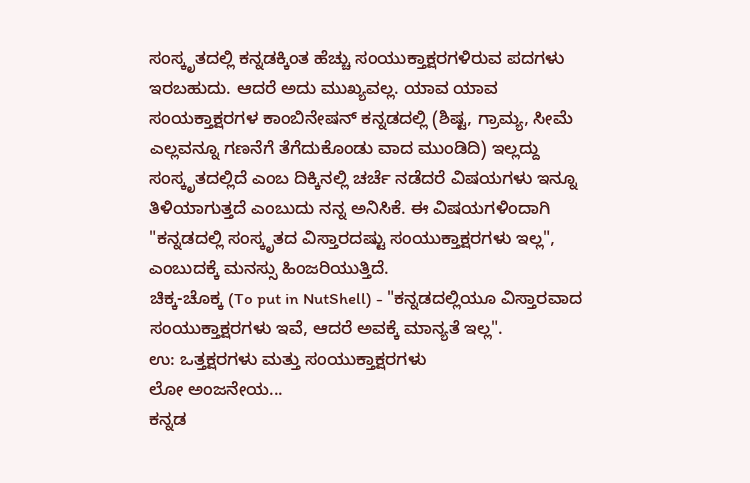ಸಂಸ್ಕೃತದಲ್ಲಿ ಕನ್ನಡಕ್ಕಿಂತ ಹೆಚ್ಚು ಸಂಯುಕ್ತಾಕ್ಷರಗಳಿರುವ ಪದಗಳು ಇರಬಹುದು. ಆದರೆ ಅದು ಮುಖ್ಯವಲ್ಲ. ಯಾವ ಯಾವ ಸಂಯಕ್ತಾಕ್ಷರಗಳ ಕಾಂಬಿನೇಷನ್ ಕನ್ನಡದಲ್ಲಿ (ಶಿಷ್ಟ, ಗ್ರಾಮ್ಯ, ಸೀಮೆ ಎಲ್ಲವನ್ನೂ ಗಣನೆಗೆ ತೆಗೆದುಕೊಂಡು ವಾದ ಮುಂಡಿದಿ) ಇಲ್ಲದ್ದು ಸಂಸ್ಕೃತದಲ್ಲಿದೆ ಎಂಬ ದಿಕ್ಕಿನಲ್ಲಿ ಚರ್ಚೆ ನಡೆದರೆ ವಿಷಯಗಳು ಇನ್ನೂ ತಿಳಿಯಾಗುತ್ತದೆ ಎಂಬುದು ನನ್ನ ಅನಿಸಿಕೆ. ಈ ವಿಷಯಗಳಿಂದಾಗಿ "ಕನ್ನಡದಲ್ಲಿ ಸಂಸ್ಕೃತದ ವಿಸ್ತಾರದಷ್ಟು ಸಂಯುಕ್ತಾಕ್ಷರಗಳು ಇಲ್ಲ", ಎಂಬುದಕ್ಕೆ ಮನಸ್ಸು ಹಿಂಜರಿಯುತ್ತಿದೆ.
ಚಿಕ್ಕ-ಚೊಕ್ಕ (To put in NutShell) - "ಕನ್ನಡದಲ್ಲಿಯೂ ವಿಸ್ತಾರವಾದ ಸಂಯುಕ್ತಾಕ್ಷರಗಳು ಇವೆ, ಆದರೆ ಅವಕ್ಕೆ ಮಾನ್ಯತೆ ಇಲ್ಲ".
ಉ: ಒತ್ತಕ್ಷರಗಳು ಮತ್ತು ಸಂಯುಕ್ತಾಕ್ಷರಗಳು
ಲೋ ಅಂಜನೇಯ...
ಕನ್ನಡ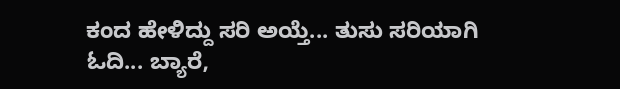ಕಂದ ಹೇಳಿದ್ದು ಸರಿ ಅಯ್ತೆ... ತುಸು ಸರಿಯಾಗಿ ಓದಿ... ಬ್ಯಾರೆ,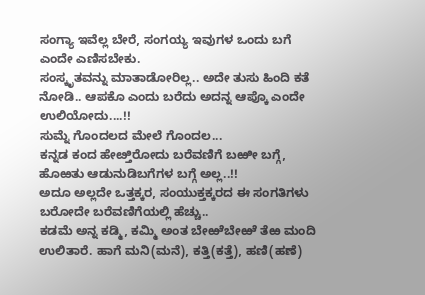ಸಂಗ್ಯಾ ಇವೆಲ್ಲ ಬೇರೆ, ಸಂಗಯ್ಯ ಇವುಗಳ ಒಂದು ಬಗೆ ಎಂದೇ ಎಣಿಸಬೇಕು.
ಸಂಸ್ಕೃತವನ್ನು ಮಾತಾಡೋರಿಲ್ಲ.. ಅದೇ ತುಸು ಹಿಂದಿ ಕತೆ ನೋಡಿ.. ಆಪಕೊ ಎಂದು ಬರೆದು ಅದನ್ನ ಆಪ್ಕೊ ಎಂದೇ ಉಲಿಯೋದು....!!
ಸುಮ್ನೆ ಗೊಂದಲದ ಮೇಲೆ ಗೊಂದಲ...
ಕನ್ನಡ ಕಂದ ಹೇೞ್ತಿರೋದು ಬರೆವಣಿಗೆ ಬಱೀ ಬಗ್ಗೆ, ಹೊಱತು ಆಡುನುಡಿಬಗೆಗಳ ಬಗ್ಗೆ ಅಲ್ಲ..!!
ಅದೂ ಅಲ್ಲದೇ ಒತ್ತಕ್ಕರ, ಸಂಯುಕ್ತಕ್ಕರದ ಈ ಸಂಗತಿಗಳು ಬರೋದೇ ಬರೆವಣಿಗೆಯಲ್ಲಿ ಹೆಚ್ಚು..
ಕಡಮೆ ಅನ್ನ ಕಡ್ಮಿ, ಕಮ್ಮಿ ಅಂತ ಬೇಱೆಬೇಱೆ ತೆಱ ಮಂದಿ ಉಲಿತಾರೆ. ಹಾಗೆ ಮನಿ(ಮನೆ), ಕತ್ತಿ(ಕತ್ತೆ), ಹಣಿ(ಹಣೆ)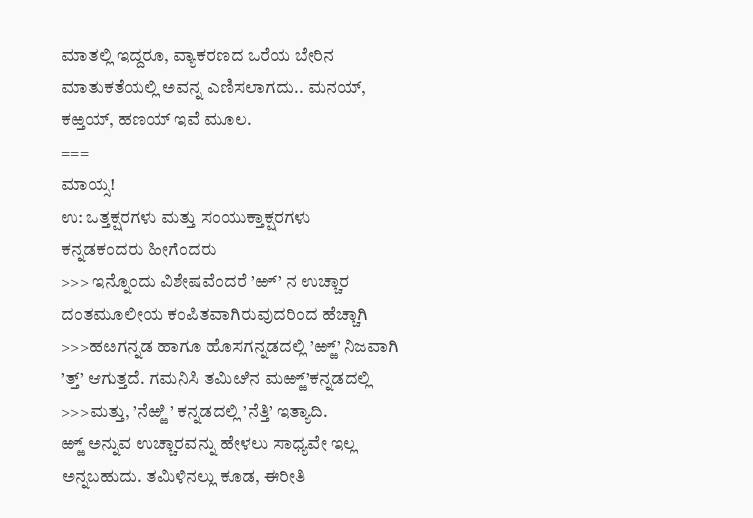ಮಾತಲ್ಲಿ ಇದ್ದರೂ, ವ್ಯಾಕರಣದ ಒರೆಯ ಬೇರಿನ ಮಾತುಕತೆಯಲ್ಲಿ ಅವನ್ನ ಎಣಿಸಲಾಗದು.. ಮನಯ್, ಕಱ್ತಯ್, ಹಣಯ್ ಇವೆ ಮೂಲ.
===
ಮಾಯ್ಸ!
ಉ: ಒತ್ತಕ್ಷರಗಳು ಮತ್ತು ಸಂಯುಕ್ತಾಕ್ಷರಗಳು
ಕನ್ನಡಕಂದರು ಹೀಗೆಂದರು
>>> ಇನ್ನೊಂದು ವಿಶೇಷವೆಂದರೆ ’ಱ್’ ನ ಉಚ್ಚಾರ ದಂತಮೂಲೀಯ ಕಂಪಿತವಾಗಿರುವುದರಿಂದ ಹೆಚ್ಚಾಗಿ >>>ಹೞಗನ್ನಡ ಹಾಗೂ ಹೊಸಗನ್ನಡದಲ್ಲಿ ’ಱ್ಱ್’ ನಿಜವಾಗಿ ’ತ್ತ್’ ಆಗುತ್ತದೆ. ಗಮನಿಸಿ ತಮಿೞಿನ ಮಱ್ಱ್’ಕನ್ನಡದಲ್ಲಿ >>>ಮತ್ತು, ’ನೆಱ್ಱಿ ’ ಕನ್ನಡದಲ್ಲಿ ’ನೆತ್ತಿ’ ಇತ್ಯಾದಿ.
ಱ್ಱ್ ಅನ್ನುವ ಉಚ್ಚಾರವನ್ನು ಹೇಳಲು ಸಾಧ್ಯವೇ ಇಲ್ಲ ಅನ್ನಬಹುದು. ತಮಿಳಿನಲ್ಲು ಕೂಡ, ಈರೀತಿ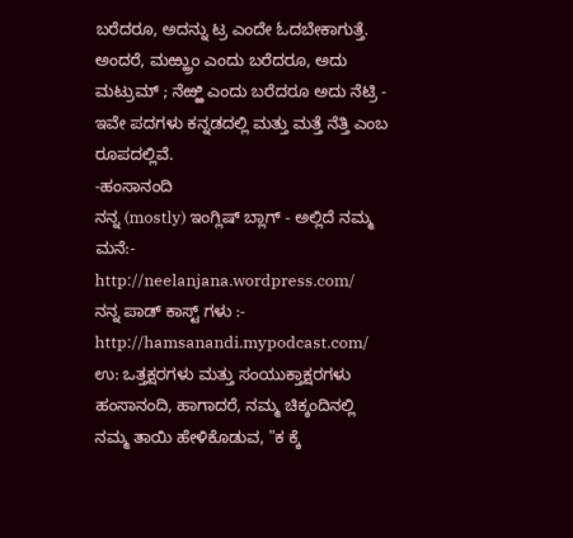ಬರೆದರೂ, ಅದನ್ನು ಟ್ರ ಎಂದೇ ಓದಬೇಕಾಗುತ್ತೆ. ಅಂದರೆ, ಮಱ್ಹ್ರುಂ ಎಂದು ಬರೆದರೂ, ಅದು ಮಟ್ರುಮ್ ; ನೆಱ್ಱಿ ಎಂದು ಬರೆದರೂ ಅದು ನೆಟ್ರಿ - ಇವೇ ಪದಗಳು ಕನ್ನಡದಲ್ಲಿ ಮತ್ತು ಮತ್ತೆ ನೆತ್ತಿ ಎಂಬ ರೂಪದಲ್ಲಿವೆ.
-ಹಂಸಾನಂದಿ
ನನ್ನ (mostly) ಇಂಗ್ಲಿಷ್ ಬ್ಲಾಗ್ - ಅಲ್ಲಿದೆ ನಮ್ಮ ಮನೆ:- http://neelanjana.wordpress.com/
ನನ್ನ ಪಾಡ್ ಕಾಸ್ಟ್ ಗಳು :- http://hamsanandi.mypodcast.com/
ಉ: ಒತ್ತಕ್ಷರಗಳು ಮತ್ತು ಸಂಯುಕ್ತಾಕ್ಷರಗಳು
ಹಂಸಾನಂದಿ, ಹಾಗಾದರೆ, ನಮ್ಮ ಚಿಕ್ಕಂದಿನಲ್ಲಿ ನಮ್ಮ ತಾಯಿ ಹೇಳಿಕೊಡುವ, "ಕ ಕ್ಕೆ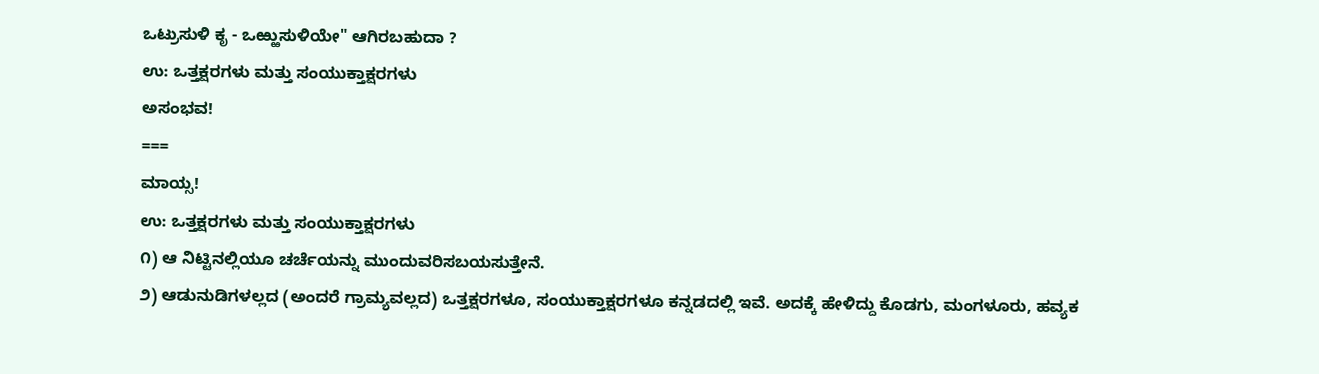ಒಟ್ರುಸುಳಿ ಕೃ - ಒಱ್ಱುಸುಳಿಯೇ" ಆಗಿರಬಹುದಾ ?
ಉ: ಒತ್ತಕ್ಷರಗಳು ಮತ್ತು ಸಂಯುಕ್ತಾಕ್ಷರಗಳು
ಅಸಂಭವ!
===
ಮಾಯ್ಸ!
ಉ: ಒತ್ತಕ್ಷರಗಳು ಮತ್ತು ಸಂಯುಕ್ತಾಕ್ಷರಗಳು
೧) ಆ ನಿಟ್ಟಿನಲ್ಲಿಯೂ ಚರ್ಚೆಯನ್ನು ಮುಂದುವರಿಸಬಯಸುತ್ತೇನೆ.
೨) ಆಡುನುಡಿಗಳಲ್ಲದ (ಅಂದರೆ ಗ್ರಾಮ್ಯವಲ್ಲದ) ಒತ್ತಕ್ಷರಗಳೂ, ಸಂಯುಕ್ತಾಕ್ಷರಗಳೂ ಕನ್ನಡದಲ್ಲಿ ಇವೆ. ಅದಕ್ಕೆ ಹೇಳಿದ್ದು ಕೊಡಗು, ಮಂಗಳೂರು, ಹವ್ಯಕ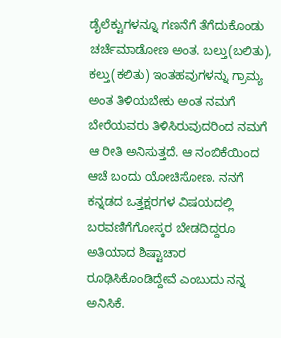ಡೈಲೆಕ್ಟುಗಳನ್ನೂ ಗಣನೆಗೆ ತೆಗೆದುಕೊಂಡು ಚರ್ಚೆಮಾಡೋಣ ಅಂತ. ಬಲ್ತು(ಬಲಿತು), ಕಲ್ತು(ಕಲಿತು) ಇಂತಹವುಗಳನ್ನು ಗ್ರಾಮ್ಯ ಅಂತ ತಿಳಿಯಬೇಕು ಅಂತ ನಮಗೆ ಬೇರೆಯವರು ತಿಳಿಸಿರುವುದರಿಂದ ನಮಗೆ ಆ ರೀತಿ ಅನಿಸುತ್ತದೆ. ಆ ನಂಬಿಕೆಯಿಂದ ಆಚೆ ಬಂದು ಯೋಚಿಸೋಣ. ನನಗೆ ಕನ್ನಡದ ಒತ್ತಕ್ಷರಗಳ ವಿಷಯದಲ್ಲಿ ಬರವಣಿಗೆಗೋಸ್ಕರ ಬೇಡದಿದ್ದರೂ ಅತಿಯಾದ ಶಿಷ್ಟಾಚಾರ ರೂಢಿಸಿಕೊಂಡಿದ್ದೇವೆ ಎಂಬುದು ನನ್ನ ಅನಿಸಿಕೆ.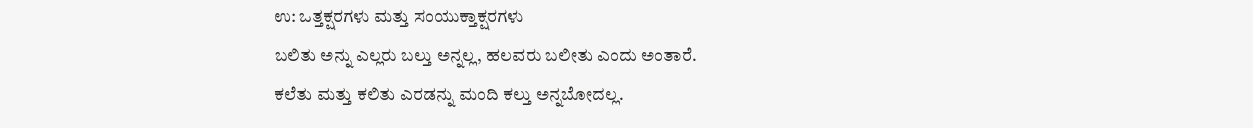ಉ: ಒತ್ತಕ್ಷರಗಳು ಮತ್ತು ಸಂಯುಕ್ತಾಕ್ಷರಗಳು
ಬಲಿತು ಅನ್ನು ಎಲ್ಲರು ಬಲ್ತು ಅನ್ನಲ್ಲ, ಹಲವರು ಬಲೀತು ಎಂದು ಅಂತಾರೆ.
ಕಲೆತು ಮತ್ತು ಕಲಿತು ಎರಡನ್ನು ಮಂದಿ ಕಲ್ತು ಅನ್ನಬೋದಲ್ಲ.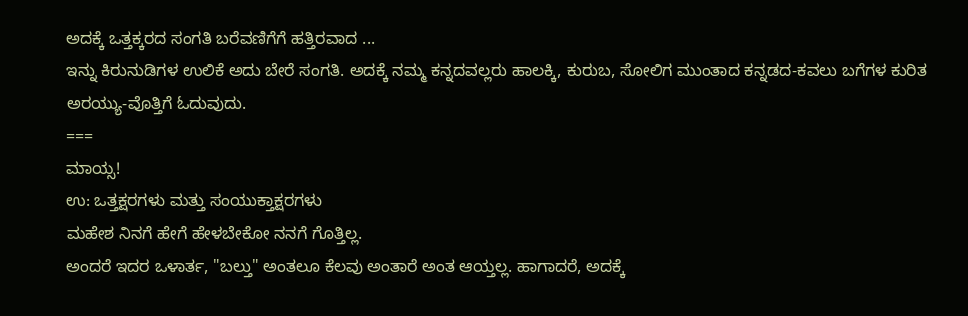ಅದಕ್ಕೆ ಒತ್ತಕ್ಕರದ ಸಂಗತಿ ಬರೆವಣಿಗೆಗೆ ಹತ್ತಿರವಾದ ...
ಇನ್ನು ಕಿರುನುಡಿಗಳ ಉಲಿಕೆ ಅದು ಬೇರೆ ಸಂಗತಿ. ಅದಕ್ಕೆ ನಮ್ಮ ಕನ್ನದವಲ್ಲರು ಹಾಲಕ್ಕಿ, ಕುರುಬ, ಸೋಲಿಗ ಮುಂತಾದ ಕನ್ನಡದ-ಕವಲು ಬಗೆಗಳ ಕುರಿತ ಅರಯ್ಯು-ವೊತ್ತಿಗೆ ಓದುವುದು.
===
ಮಾಯ್ಸ!
ಉ: ಒತ್ತಕ್ಷರಗಳು ಮತ್ತು ಸಂಯುಕ್ತಾಕ್ಷರಗಳು
ಮಹೇಶ ನಿನಗೆ ಹೇಗೆ ಹೇಳಬೇಕೋ ನನಗೆ ಗೊತ್ತಿಲ್ಲ.
ಅಂದರೆ ಇದರ ಒಳಾರ್ತ, "ಬಲ್ತು" ಅಂತಲೂ ಕೆಲವು ಅಂತಾರೆ ಅಂತ ಆಯ್ತಲ್ಲ. ಹಾಗಾದರೆ, ಅದಕ್ಕೆ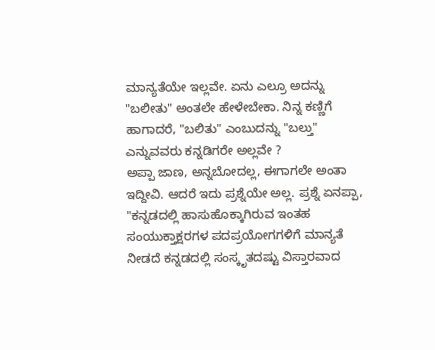ಮಾನ್ಯತೆಯೇ ಇಲ್ಲವೇ. ಏನು ಎಲ್ರೂ ಅದನ್ನು "ಬಲೀತು" ಅಂತಲೇ ಹೇಳೇಬೇಕಾ. ನಿನ್ನ ಕಣ್ಣಿಗೆ ಹಾಗಾದರೆ, "ಬಲಿತು" ಎಂಬುದನ್ನು "ಬಲ್ತು" ಎನ್ನುವವರು ಕನ್ನಡಿಗರೇ ಅಲ್ಲವೇ ?
ಅಪ್ಪಾ ಜಾಣ, ಅನ್ನಬೋದಲ್ಲ, ಈಗಾಗಲೇ ಅಂತಾ ಇದ್ದೀವಿ. ಆದರೆ ಇದು ಪ್ರಶ್ನೆಯೇ ಅಲ್ಲ. ಪ್ರಶ್ನೆ ಏನಪ್ಪಾ, "ಕನ್ನಡದಲ್ಲಿ ಹಾಸುಹೊಕ್ಕಾಗಿರುವ ಇಂತಹ ಸಂಯುಕ್ತಾಕ್ಷರಗಳ ಪದಪ್ರಯೋಗಗಳಿಗೆ ಮಾನ್ಯತೆ ನೀಡದೆ ಕನ್ನಡದಲ್ಲಿ ಸಂಸ್ಕೃತದಷ್ಟು ವಿಸ್ತಾರವಾದ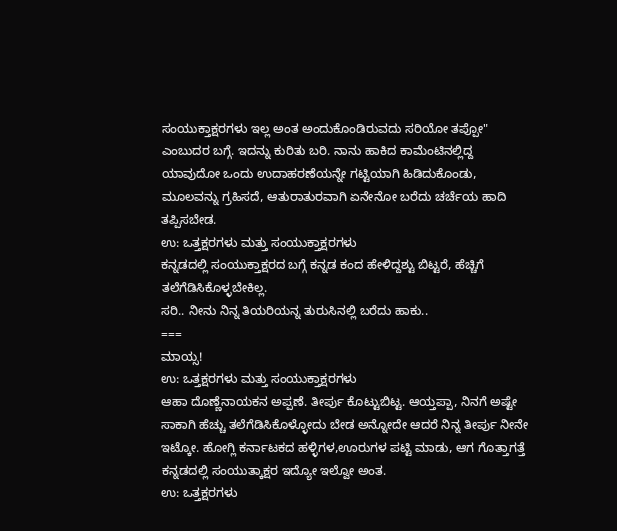ಸಂಯುಕ್ತಾಕ್ಷರಗಳು ಇಲ್ಲ ಅಂತ ಅಂದುಕೊಂಡಿರುವದು ಸರಿಯೋ ತಪ್ಪೋ" ಎಂಬುದರ ಬಗ್ಗೆ. ಇದನ್ನು ಕುರಿತು ಬರಿ. ನಾನು ಹಾಕಿದ ಕಾಮೆಂಟಿನಲ್ಲಿದ್ದ ಯಾವುದೋ ಒಂದು ಉದಾಹರಣೆಯನ್ನೇ ಗಟ್ಟಿಯಾಗಿ ಹಿಡಿದುಕೊಂಡು, ಮೂಲವನ್ನು ಗ್ರಹಿಸದೆ, ಆತುರಾತುರವಾಗಿ ಏನೇನೋ ಬರೆದು ಚರ್ಚೆಯ ಹಾದಿ ತಪ್ಪಿಸಬೇಡ.
ಉ: ಒತ್ತಕ್ಷರಗಳು ಮತ್ತು ಸಂಯುಕ್ತಾಕ್ಷರಗಳು
ಕನ್ನಡದಲ್ಲಿ ಸಂಯುಕ್ತಾಕ್ಷರದ ಬಗ್ಗೆ ಕನ್ನಡ ಕಂದ ಹೇಳಿದ್ದಶ್ಟು ಬಿಟ್ಟರೆ, ಹೆಚ್ಚಿಗೆ ತಲೆಗೆಡಿಸಿಕೊಳ್ಳಬೇಕಿಲ್ಲ.
ಸರಿ.. ನೀನು ನಿನ್ನ ತಿಯರಿಯನ್ನ ತುರುಸಿನಲ್ಲಿ ಬರೆದು ಹಾಕು..
===
ಮಾಯ್ಸ!
ಉ: ಒತ್ತಕ್ಷರಗಳು ಮತ್ತು ಸಂಯುಕ್ತಾಕ್ಷರಗಳು
ಆಹಾ ದೊಣ್ಣೆನಾಯಕನ ಅಪ್ಪಣೆ. ತೀರ್ಪು ಕೊಟ್ಟುಬಿಟ್ಟ. ಆಯ್ತಪ್ಪಾ, ನಿನಗೆ ಅಷ್ಟೇ ಸಾಕಾಗಿ ಹೆಚ್ಚು ತಲೆಗೆಡಿಸಿಕೊಳ್ಳೋದು ಬೇಡ ಅನ್ನೋದೇ ಆದರೆ ನಿನ್ನ ತೀರ್ಪು ನೀನೇ ಇಟ್ಕೋ. ಹೋಗ್ಲಿ ಕರ್ನಾಟಕದ ಹಳ್ಳಿಗಳ,ಊರುಗಳ ಪಟ್ಟಿ ಮಾಡು, ಆಗ ಗೊತ್ತಾಗತ್ತೆ ಕನ್ನಡದಲ್ಲಿ ಸಂಯುತ್ಕಾಕ್ಷರ ಇದ್ಯೋ ಇಲ್ವೋ ಅಂತ.
ಉ: ಒತ್ತಕ್ಷರಗಳು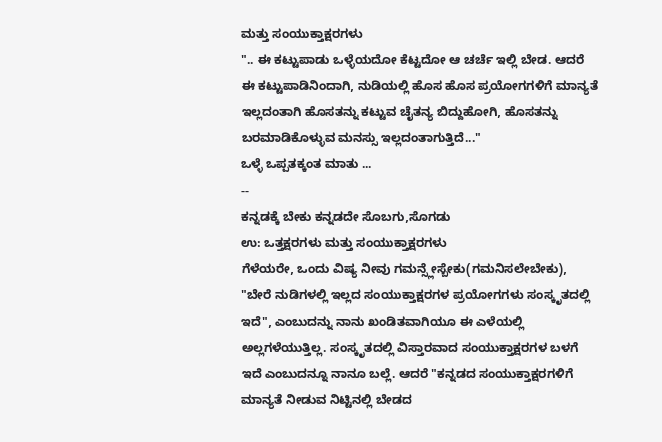ಮತ್ತು ಸಂಯುಕ್ತಾಕ್ಷರಗಳು
".. ಈ ಕಟ್ಟುಪಾಡು ಒಳ್ಳೆಯದೋ ಕೆಟ್ಟದೋ ಆ ಚರ್ಚೆ ಇಲ್ಲಿ ಬೇಡ. ಆದರೆ ಈ ಕಟ್ಟುಪಾಡಿನಿಂದಾಗಿ, ನುಡಿಯಲ್ಲಿ ಹೊಸ ಹೊಸ ಪ್ರಯೋಗಗಳಿಗೆ ಮಾನ್ಯತೆ ಇಲ್ಲದಂತಾಗಿ ಹೊಸತನ್ನು ಕಟ್ಟುವ ಚೈತನ್ಯ ಬಿದ್ದುಹೋಗಿ, ಹೊಸತನ್ನು ಬರಮಾಡಿಕೊಳ್ಳುವ ಮನಸ್ಸು ಇಲ್ಲದಂತಾಗುತ್ತಿದೆ..."
ಒಳ್ಳೆ ಒಪ್ಪತಕ್ಕಂತ ಮಾತು ...
--
ಕನ್ನಡಕ್ಕೆ ಬೇಕು ಕನ್ನಡದೇ ಸೊಬಗು,ಸೊಗಡು
ಉ: ಒತ್ತಕ್ಷರಗಳು ಮತ್ತು ಸಂಯುಕ್ತಾಕ್ಷರಗಳು
ಗೆಳೆಯರೇ, ಒಂದು ವಿಷ್ಯ ನೀವು ಗಮನ್ಸ್ಲೇಸ್ಬೇಕು(ಗಮನಿಸಲೇಬೇಕು), "ಬೇರೆ ನುಡಿಗಳಲ್ಲಿ ಇಲ್ಲದ ಸಂಯುಕ್ತಾಕ್ಷರಗಳ ಪ್ರಯೋಗಗಳು ಸಂಸ್ಕೃತದಲ್ಲಿ ಇದೆ", ಎಂಬುದನ್ನು ನಾನು ಖಂಡಿತವಾಗಿಯೂ ಈ ಎಳೆಯಲ್ಲಿ ಅಲ್ಲಗಳೆಯುತ್ತಿಲ್ಲ. ಸಂಸ್ಕೃತದಲ್ಲಿ ವಿಸ್ತಾರವಾದ ಸಂಯುಕ್ತಾಕ್ಷರಗಳ ಬಳಗೆ ಇದೆ ಎಂಬುದನ್ನೂ ನಾನೂ ಬಲ್ಲೆ. ಆದರೆ "ಕನ್ನಡದ ಸಂಯುಕ್ತಾಕ್ಷರಗಳಿಗೆ ಮಾನ್ಯತೆ ನೀಡುವ ನಿಟ್ಟಿನಲ್ಲಿ ಬೇಡದ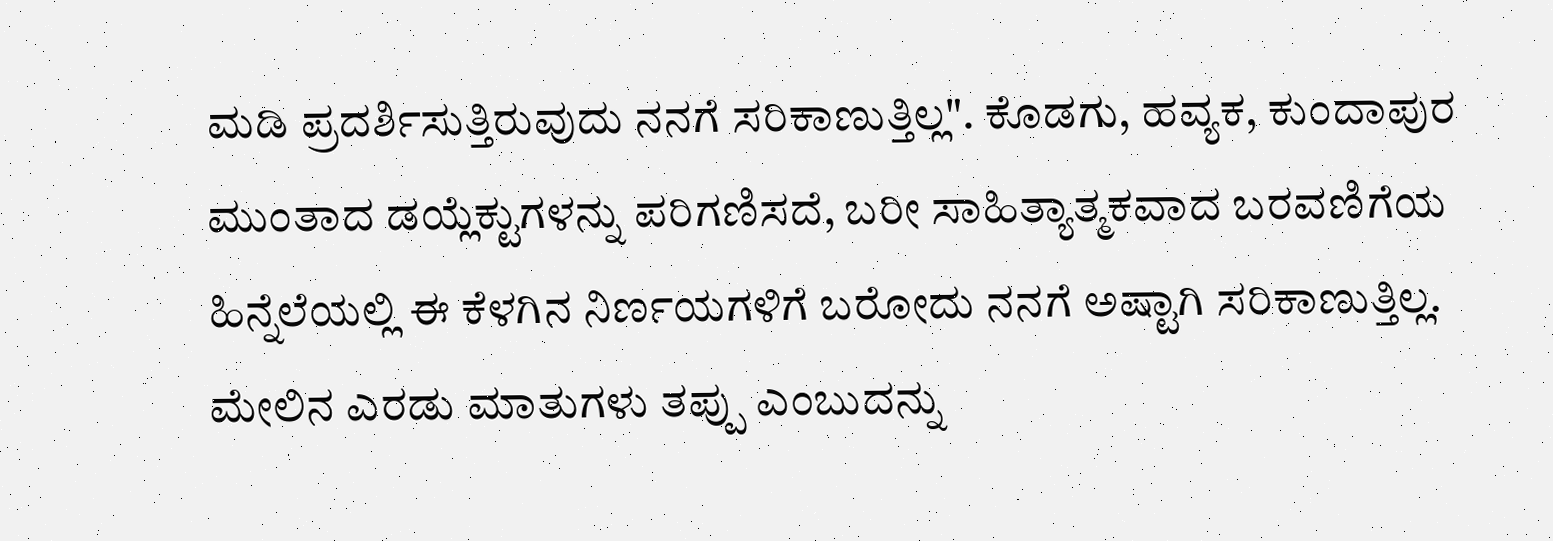ಮಡಿ ಪ್ರದರ್ಶಿಸುತ್ತಿರುವುದು ನನಗೆ ಸರಿಕಾಣುತ್ತಿಲ್ಲ". ಕೊಡಗು, ಹವ್ಯಕ, ಕುಂದಾಪುರ ಮುಂತಾದ ಡಯ್ಲೆಕ್ಟುಗಳನ್ನು ಪರಿಗಣಿಸದೆ, ಬರೀ ಸಾಹಿತ್ಯಾತ್ಮಕವಾದ ಬರವಣಿಗೆಯ ಹಿನ್ನೆಲೆಯಲ್ಲಿ ಈ ಕೆಳಗಿನ ನಿರ್ಣಯಗಳಿಗೆ ಬರೋದು ನನಗೆ ಅಷ್ಟಾಗಿ ಸರಿಕಾಣುತ್ತಿಲ್ಲ.
ಮೇಲಿನ ಎರಡು ಮಾತುಗಳು ತಪ್ಪು ಎಂಬುದನ್ನು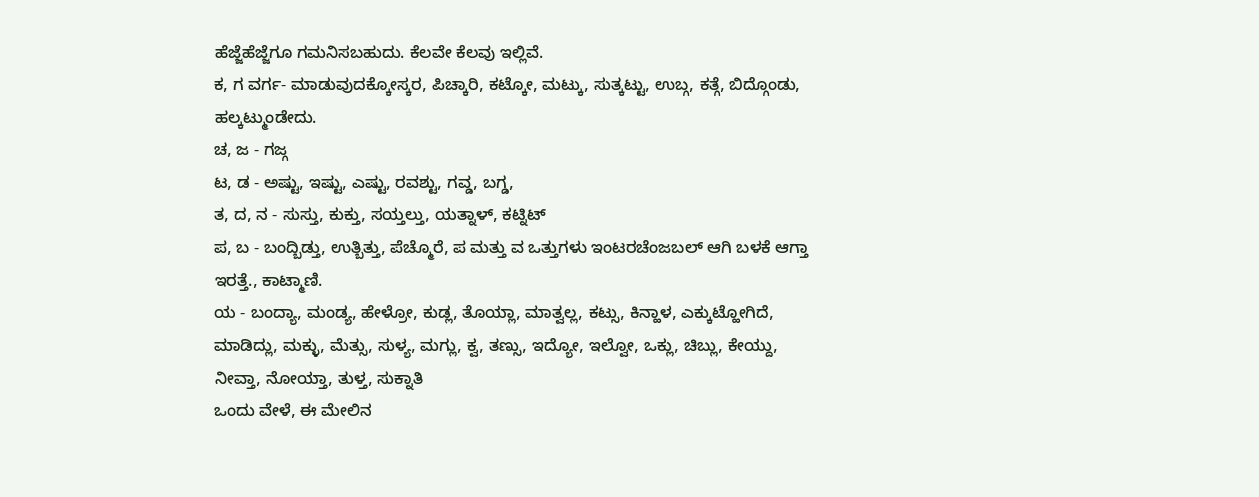ಹೆಜ್ಜೆಹೆಜ್ಜೆಗೂ ಗಮನಿಸಬಹುದು. ಕೆಲವೇ ಕೆಲವು ಇಲ್ಲಿವೆ.
ಕ, ಗ ವರ್ಗ- ಮಾಡುವುದಕ್ಕೋಸ್ಕರ, ಪಿಚ್ಕಾರಿ, ಕಟ್ಕೋ, ಮಟ್ಕು, ಸುತ್ಕಟ್ಟು, ಉಬ್ಗ, ಕತ್ಗೆ, ಬಿದ್ಗೊಂಡು, ಹಲ್ಕಟ್ಮುಂಡೇದು.
ಚ, ಜ - ಗಜ್ಗ
ಟ, ಡ - ಅಷ್ಟು, ಇಷ್ಟು, ಎಷ್ಟು, ರವಶ್ಟು, ಗವ್ಡ, ಬಗ್ಡ,
ತ, ದ, ನ - ಸುಸ್ತು, ಕುಕ್ತು, ಸಯ್ತಲ್ತು, ಯತ್ನಾಳ್, ಕಟ್ನಿಟ್
ಪ, ಬ - ಬಂದ್ಬಿಡ್ತು, ಉತ್ಬಿತ್ತು, ಪೆಚ್ಮೊರೆ, ಪ ಮತ್ತು ವ ಒತ್ತುಗಳು ಇಂಟರಚೆಂಜಬಲ್ ಆಗಿ ಬಳಕೆ ಆಗ್ತಾ ಇರತ್ತೆ., ಕಾಟ್ಮಾಣಿ.
ಯ - ಬಂದ್ಯಾ, ಮಂಡ್ಯ, ಹೇಳ್ರೋ, ಕುಡ್ಲ, ತೊಯ್ಲಾ, ಮಾತ್ವಲ್ಲ, ಕಟ್ಸು, ಕಿನ್ಹಾಳ, ಎಕ್ಕುಟ್ಹೋಗಿದೆ, ಮಾಡಿದ್ಲು, ಮಕ್ಳು, ಮೆತ್ಸು, ಸುಳ್ಯ, ಮಗ್ಲು, ಕ್ವ, ತಣ್ಸು, ಇದ್ಯೋ, ಇಲ್ವೋ, ಒಕ್ಲು, ಚಿಬ್ಲು, ಕೇಯ್ದು, ನೀವ್ತಾ, ನೋಯ್ತಾ, ತುಳ್ತ, ಸುಕ್ನಾತಿ
ಒಂದು ವೇಳೆ, ಈ ಮೇಲಿನ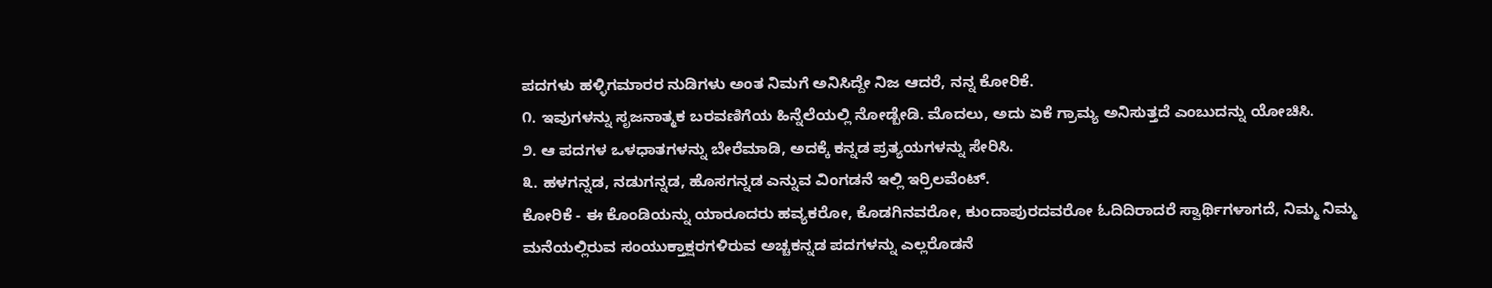ಪದಗಳು ಹಳ್ಳಿಗಮಾರರ ನುಡಿಗಳು ಅಂತ ನಿಮಗೆ ಅನಿಸಿದ್ದೇ ನಿಜ ಆದರೆ, ನನ್ನ ಕೋರಿಕೆ.
೧. ಇವುಗಳನ್ನು ಸೃಜನಾತ್ಮಕ ಬರವಣಿಗೆಯ ಹಿನ್ನೆಲೆಯಲ್ಲಿ ನೋಡ್ಬೇಡಿ. ಮೊದಲು, ಅದು ಏಕೆ ಗ್ರಾಮ್ಯ ಅನಿಸುತ್ತದೆ ಎಂಬುದನ್ನು ಯೋಚಿಸಿ.
೨. ಆ ಪದಗಳ ಒಳಧಾತಗಳನ್ನು ಬೇರೆಮಾಡಿ, ಅದಕ್ಕೆ ಕನ್ನಡ ಪ್ರತ್ಯಯಗಳನ್ನು ಸೇರಿಸಿ.
೩. ಹಳಗನ್ನಡ, ನಡುಗನ್ನಡ, ಹೊಸಗನ್ನಡ ಎನ್ನುವ ವಿಂಗಡನೆ ಇಲ್ಲಿ ಇರ್ರಿಲವೆಂಟ್.
ಕೋರಿಕೆ - ಈ ಕೊಂಡಿಯನ್ನು ಯಾರೂದರು ಹವ್ಯಕರೋ, ಕೊಡಗಿನವರೋ, ಕುಂದಾಪುರದವರೋ ಓದಿದಿರಾದರೆ ಸ್ವಾರ್ಥಿಗಳಾಗದೆ, ನಿಮ್ಮ ನಿಮ್ಮ ಮನೆಯಲ್ಲಿರುವ ಸಂಯುಕ್ತಾಕ್ಷರಗಳಿರುವ ಅಚ್ಚಕನ್ನಡ ಪದಗಳನ್ನು ಎಲ್ಲರೊಡನೆ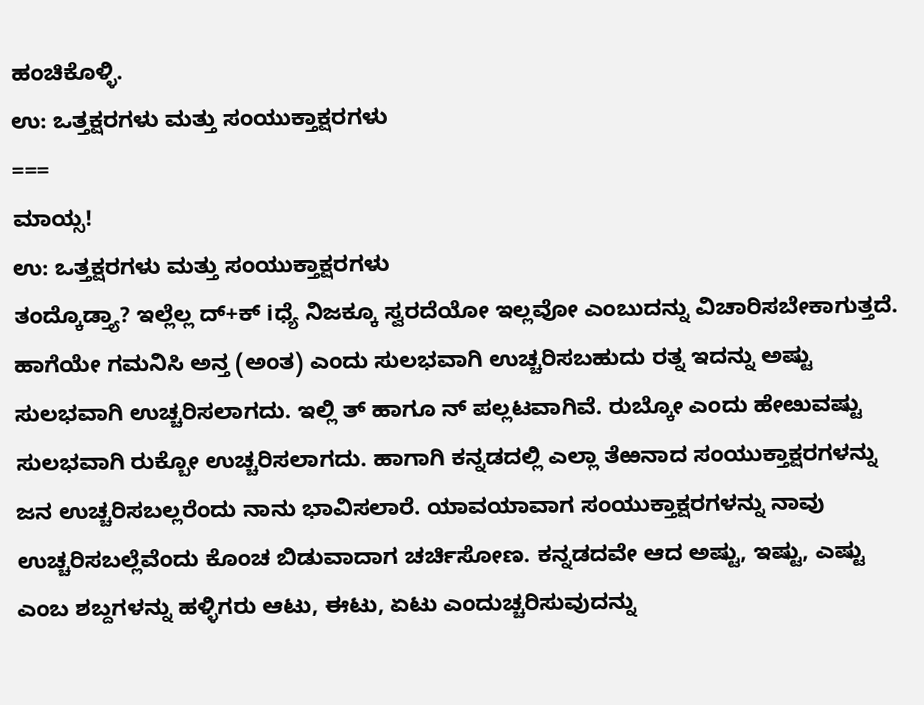ಹಂಚಿಕೊಳ್ಳಿ.
ಉ: ಒತ್ತಕ್ಷರಗಳು ಮತ್ತು ಸಂಯುಕ್ತಾಕ್ಷರಗಳು
===
ಮಾಯ್ಸ!
ಉ: ಒತ್ತಕ್ಷರಗಳು ಮತ್ತು ಸಂಯುಕ್ತಾಕ್ಷರಗಳು
ತಂದ್ಕೊಡ್ತ್ಯಾ? ಇಲ್ಲೆಲ್ಲ ದ್+ಕ್ iಧ್ಯೆ ನಿಜಕ್ಕೂ ಸ್ವರದೆಯೋ ಇಲ್ಲವೋ ಎಂಬುದನ್ನು ವಿಚಾರಿಸಬೇಕಾಗುತ್ತದೆ. ಹಾಗೆಯೇ ಗಮನಿಸಿ ಅನ್ತ (ಅಂತ) ಎಂದು ಸುಲಭವಾಗಿ ಉಚ್ಚರಿಸಬಹುದು ರತ್ನ ಇದನ್ನು ಅಷ್ಟು ಸುಲಭವಾಗಿ ಉಚ್ಚರಿಸಲಾಗದು. ಇಲ್ಲಿ ತ್ ಹಾಗೂ ನ್ ಪಲ್ಲಟವಾಗಿವೆ. ರುಬ್ಕೋ ಎಂದು ಹೇೞುವಷ್ಟು ಸುಲಭವಾಗಿ ರುಕ್ಬೋ ಉಚ್ಚರಿಸಲಾಗದು. ಹಾಗಾಗಿ ಕನ್ನಡದಲ್ಲಿ ಎಲ್ಲಾ ತೆಱನಾದ ಸಂಯುಕ್ತಾಕ್ಷರಗಳನ್ನು ಜನ ಉಚ್ಚರಿಸಬಲ್ಲರೆಂದು ನಾನು ಭಾವಿಸಲಾರೆ. ಯಾವಯಾವಾಗ ಸಂಯುಕ್ತಾಕ್ಷರಗಳನ್ನು ನಾವು ಉಚ್ಚರಿಸಬಲ್ಲೆವೆಂದು ಕೊಂಚ ಬಿಡುವಾದಾಗ ಚರ್ಚಿಸೋಣ. ಕನ್ನಡದವೇ ಆದ ಅಷ್ಟು, ಇಷ್ಟು, ಎಷ್ಟು ಎಂಬ ಶಬ್ದಗಳನ್ನು ಹಳ್ಳಿಗರು ಆಟು, ಈಟು, ಏಟು ಎಂದುಚ್ಚರಿಸುವುದನ್ನು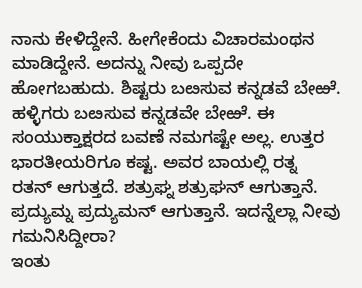ನಾನು ಕೇಳಿದ್ದೇನೆ. ಹೀಗೇಕೆಂದು ವಿಚಾರಮಂಥನ ಮಾಡಿದ್ದೇನೆ. ಅದನ್ನು ನೀವು ಒಪ್ಪದೇ ಹೋಗಬಹುದು. ಶಿಷ್ಟರು ಬೞಸುವ ಕನ್ನಡವೆ ಬೇಱೆ. ಹಳ್ಳಿಗರು ಬೞಸುವ ಕನ್ನಡವೇ ಬೇಱೆ. ಈ ಸಂಯುಕ್ತಾಕ್ಷರದ ಬವಣೆ ನಮಗಷ್ಟೇ ಅಲ್ಲ. ಉತ್ತರ ಭಾರತೀಯರಿಗೂ ಕಷ್ಟ. ಅವರ ಬಾಯಲ್ಲಿ ರತ್ನ ರತನ್ ಆಗುತ್ತದೆ. ಶತ್ರುಘ್ನ ಶತ್ರುಘನ್ ಆಗುತ್ತಾನೆ. ಪ್ರದ್ಯುಮ್ನ ಪ್ರದ್ಯುಮನ್ ಆಗುತ್ತಾನೆ. ಇದನ್ನೆಲ್ಲಾ ನೀವು ಗಮನಿಸಿದ್ದೀರಾ?
ಇಂತು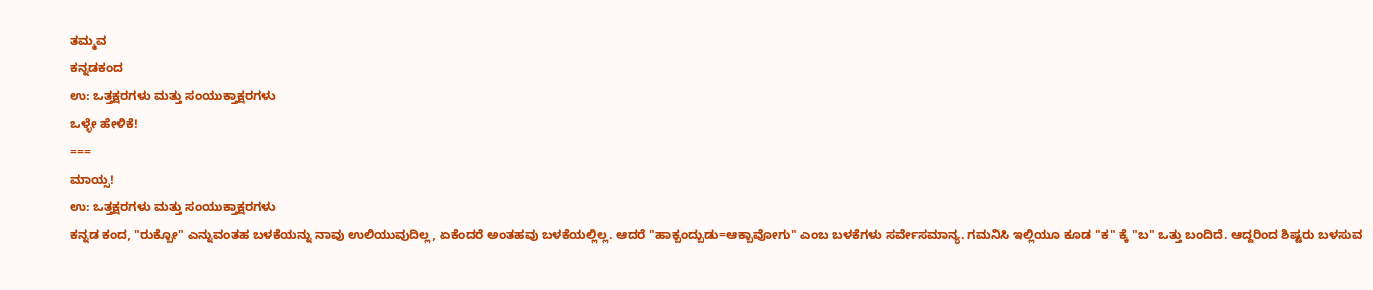ತಮ್ಮವ
ಕನ್ನಡಕಂದ
ಉ: ಒತ್ತಕ್ಷರಗಳು ಮತ್ತು ಸಂಯುಕ್ತಾಕ್ಷರಗಳು
ಒಳ್ಳೇ ಹೇಳಿಕೆ!
===
ಮಾಯ್ಸ!
ಉ: ಒತ್ತಕ್ಷರಗಳು ಮತ್ತು ಸಂಯುಕ್ತಾಕ್ಷರಗಳು
ಕನ್ನಡ ಕಂದ, "ರುಕ್ಬೋ" ಎನ್ನುವಂತಹ ಬಳಕೆಯನ್ನು ನಾವು ಉಲಿಯುವುದಿಲ್ಲ, ಏಕೆಂದರೆ ಅಂತಹವು ಬಳಕೆಯಲ್ಲಿಲ್ಲ. ಆದರೆ "ಹಾಕ್ಬಂದ್ಬುಡು=ಆಕ್ಬಾವೋಗು" ಎಂಬ ಬಳಕೆಗಳು ಸರ್ವೇಸಮಾನ್ಯ. ಗಮನಿಸಿ ಇಲ್ಲಿಯೂ ಕೂಡ "ಕ" ಕ್ಕೆ "ಬ" ಒತ್ತು ಬಂದಿದೆ. ಆದ್ದರಿಂದ ಶಿಷ್ಟರು ಬಳಸುವ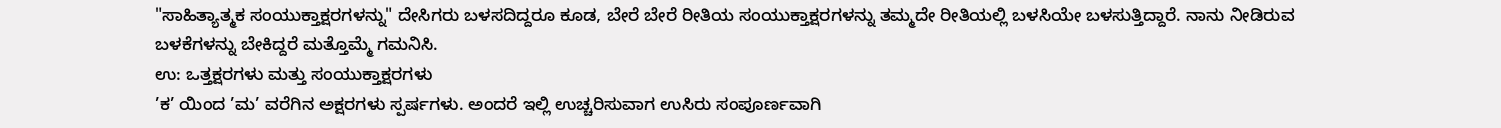"ಸಾಹಿತ್ಯಾತ್ಮಕ ಸಂಯುಕ್ತಾಕ್ಷರಗಳನ್ನು" ದೇಸಿಗರು ಬಳಸದಿದ್ದರೂ ಕೂಡ, ಬೇರೆ ಬೇರೆ ರೀತಿಯ ಸಂಯುಕ್ತಾಕ್ಷರಗಳನ್ನು ತಮ್ಮದೇ ರೀತಿಯಲ್ಲಿ ಬಳಸಿಯೇ ಬಳಸುತ್ತಿದ್ದಾರೆ. ನಾನು ನೀಡಿರುವ ಬಳಕೆಗಳನ್ನು ಬೇಕಿದ್ದರೆ ಮತ್ತೊಮ್ಮೆ ಗಮನಿಸಿ.
ಉ: ಒತ್ತಕ್ಷರಗಳು ಮತ್ತು ಸಂಯುಕ್ತಾಕ್ಷರಗಳು
’ಕ’ ಯಿಂದ ’ಮ’ ವರೆಗಿನ ಅಕ್ಷರಗಳು ಸ್ಪರ್ಷಗಳು. ಅಂದರೆ ಇಲ್ಲಿ ಉಚ್ಚರಿಸುವಾಗ ಉಸಿರು ಸಂಪೂರ್ಣವಾಗಿ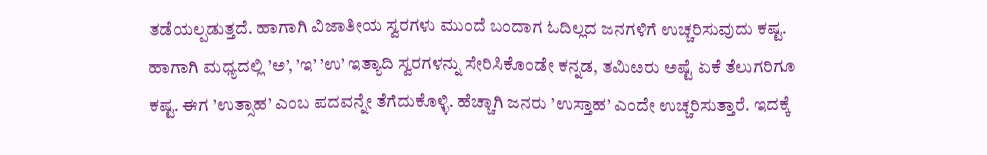ತಡೆಯಲ್ಪಡುತ್ತದೆ. ಹಾಗಾಗಿ ವಿಜಾತೀಯ ಸ್ವರಗಳು ಮುಂದೆ ಬಂದಾಗ ಓದಿಲ್ಲದ ಜನಗಳಿಗೆ ಉಚ್ಚರಿಸುವುದು ಕಷ್ಟ. ಹಾಗಾಗಿ ಮಧ್ಯದಲ್ಲಿ ’ಅ’, ’ಇ’ ’ಉ’ ಇತ್ಯಾದಿ ಸ್ವರಗಳನ್ನು ಸೇರಿಸಿಕೊಂಡೇ ಕನ್ನಡ, ತಮಿೞರು ಅಷ್ಟೆ ಏಕೆ ತೆಲುಗರಿಗೂ ಕಷ್ಟ. ಈಗ ’ಉತ್ಸಾಹ’ ಎಂಬ ಪದವನ್ನೇ ತೆಗೆದುಕೊಳ್ಳಿ. ಹೆಚ್ಚಾಗಿ ಜನರು ’ಉಸ್ತಾಹ’ ಎಂದೇ ಉಚ್ಚರಿಸುತ್ತಾರೆ. ಇದಕ್ಕೆ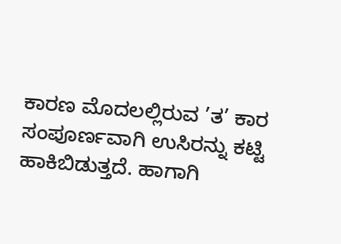ಕಾರಣ ಮೊದಲಲ್ಲಿರುವ ’ತ’ ಕಾರ ಸಂಪೂರ್ಣವಾಗಿ ಉಸಿರನ್ನು ಕಟ್ಟಿ ಹಾಕಿಬಿಡುತ್ತದೆ. ಹಾಗಾಗಿ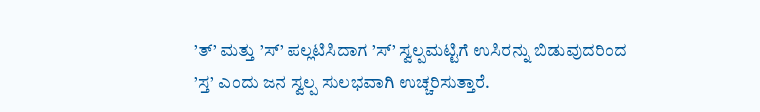’ತ್’ ಮತ್ತು ’ಸ್’ ಪಲ್ಲಟಿಸಿದಾಗ ’ಸ್’ ಸ್ವಲ್ಪಮಟ್ಟಿಗೆ ಉಸಿರನ್ನು ಬಿಡುವುದರಿಂದ ’ಸ್ತ’ ಎಂದು ಜನ ಸ್ವಲ್ಪ ಸುಲಭವಾಗಿ ಉಚ್ಚರಿಸುತ್ತಾರೆ.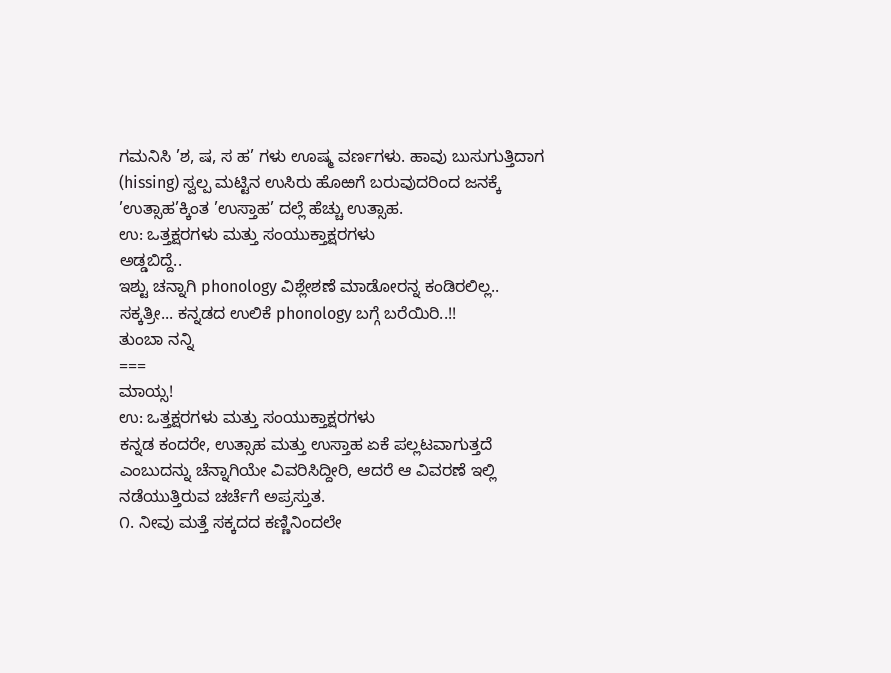ಗಮನಿಸಿ ’ಶ, ಷ, ಸ ಹ’ ಗಳು ಊಷ್ಮ ವರ್ಣಗಳು. ಹಾವು ಬುಸುಗುತ್ತಿದಾಗ (hissing) ಸ್ವಲ್ಪ ಮಟ್ಟಿನ ಉಸಿರು ಹೊಱಗೆ ಬರುವುದರಿಂದ ಜನಕ್ಕೆ ’ಉತ್ಸಾಹ’ಕ್ಕಿಂತ ’ಉಸ್ತಾಹ’ ದಲ್ಲೆ ಹೆಚ್ಚು ಉತ್ಸಾಹ.
ಉ: ಒತ್ತಕ್ಷರಗಳು ಮತ್ತು ಸಂಯುಕ್ತಾಕ್ಷರಗಳು
ಅಡ್ಡಬಿದ್ದೆ..
ಇಶ್ಟು ಚನ್ನಾಗಿ phonology ವಿಶ್ಲೇಶಣೆ ಮಾಡೋರನ್ನ ಕಂಡಿರಲಿಲ್ಲ..
ಸಕ್ಕತ್ರೀ... ಕನ್ನಡದ ಉಲಿಕೆ phonology ಬಗ್ಗೆ ಬರೆಯಿರಿ..!!
ತುಂಬಾ ನನ್ನಿ
===
ಮಾಯ್ಸ!
ಉ: ಒತ್ತಕ್ಷರಗಳು ಮತ್ತು ಸಂಯುಕ್ತಾಕ್ಷರಗಳು
ಕನ್ನಡ ಕಂದರೇ, ಉತ್ಸಾಹ ಮತ್ತು ಉಸ್ತಾಹ ಏಕೆ ಪಲ್ಲಟವಾಗುತ್ತದೆ ಎಂಬುದನ್ನು ಚೆನ್ನಾಗಿಯೇ ವಿವರಿಸಿದ್ದೀರಿ, ಆದರೆ ಆ ವಿವರಣೆ ಇಲ್ಲಿ ನಡೆಯುತ್ತಿರುವ ಚರ್ಚೆಗೆ ಅಪ್ರಸ್ತುತ.
೧. ನೀವು ಮತ್ತೆ ಸಕ್ಕದದ ಕಣ್ಣಿನಿಂದಲೇ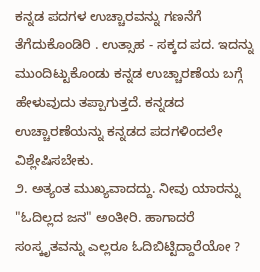ಕನ್ನಡ ಪದಗಳ ಉಚ್ಚಾರವನ್ನು ಗಣನೆಗೆ ತೆಗೆದುಕೊಂಡಿರಿ . ಉತ್ಸಾಹ - ಸಕ್ಕದ ಪದ. ಇದನ್ನು ಮುಂದಿಟ್ಟುಕೊಂಡು ಕನ್ನಡ ಉಚ್ಚಾರಣೆಯ ಬಗ್ಗೆ ಹೇಳುವುದು ತಪ್ಪಾಗುತ್ತದೆ. ಕನ್ನಡದ ಉಚ್ಚಾರಣೆಯನ್ನು ಕನ್ನಡದ ಪದಗಳಿಂದಲೇ ವಿಶ್ಲೇಷಿಸಬೇಕು.
೨. ಅತ್ಯಂತ ಮುಖ್ಯವಾದದ್ದು. ನೀವು ಯಾರನ್ನು "ಓದಿಲ್ಲದ ಜನ" ಅಂತೀರಿ. ಹಾಗಾದರೆ ಸಂಸ್ಕೃತವನ್ನು ಎಲ್ಲರೂ ಓದಿಬಿಟ್ಟಿದ್ದಾರೆಯೋ ?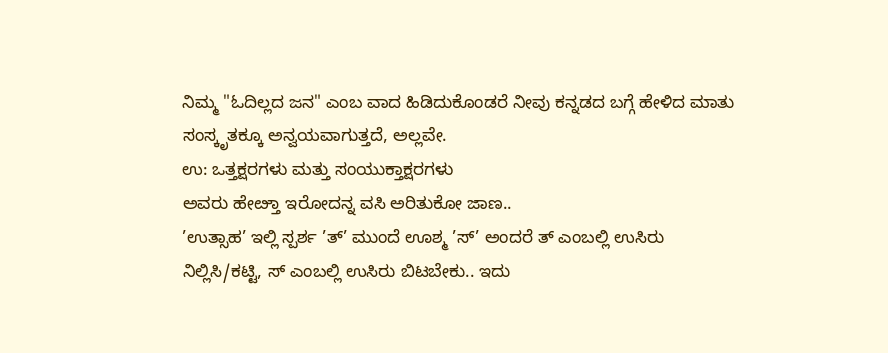ನಿಮ್ಮ "ಓದಿಲ್ಲದ ಜನ" ಎಂಬ ವಾದ ಹಿಡಿದುಕೊಂಡರೆ ನೀವು ಕನ್ನಡದ ಬಗ್ಗೆ ಹೇಳಿದ ಮಾತು ಸಂಸ್ಕೃತಕ್ಕೂ ಅನ್ವಯವಾಗುತ್ತದೆ, ಅಲ್ಲವೇ.
ಉ: ಒತ್ತಕ್ಷರಗಳು ಮತ್ತು ಸಂಯುಕ್ತಾಕ್ಷರಗಳು
ಅವರು ಹೇೞ್ತಾ ಇರೋದನ್ನ ವಸಿ ಅರಿತುಕೋ ಜಾಣ..
’ಉತ್ಸಾಹ’ ಇಲ್ಲಿ ಸ್ಪರ್ಶ ’ತ್’ ಮುಂದೆ ಊಶ್ಮ ’ಸ್’ ಅಂದರೆ ತ್ ಎಂಬಲ್ಲಿ ಉಸಿರು ನಿಲ್ಲಿಸಿ/ಕಟ್ಟಿ, ಸ್ ಎಂಬಲ್ಲಿ ಉಸಿರು ಬಿಟಬೇಕು.. ಇದು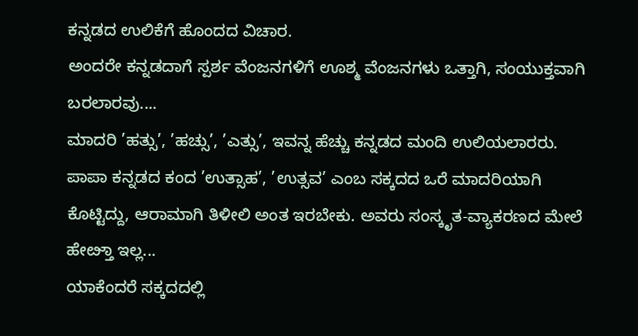ಕನ್ನಡದ ಉಲಿಕೆಗೆ ಹೊಂದದ ವಿಚಾರ.
ಅಂದರೇ ಕನ್ನಡದಾಗೆ ಸ್ಪರ್ಶ ವೆಂಜನಗಳಿಗೆ ಊಶ್ಮ ವೆಂಜನಗಳು ಒತ್ತಾಗಿ, ಸಂಯುಕ್ತವಾಗಿ ಬರಲಾರವು....
ಮಾದರಿ ’ಹತ್ಸು’, ’ಹಚ್ಸು’, ’ಎತ್ಸು’, ಇವನ್ನ ಹೆಚ್ಚು ಕನ್ನಡದ ಮಂದಿ ಉಲಿಯಲಾರರು.
ಪಾಪಾ ಕನ್ನಡದ ಕಂದ ’ಉತ್ಸಾಹ’, ’ಉತ್ಸವ’ ಎಂಬ ಸಕ್ಕದದ ಒರೆ ಮಾದರಿಯಾಗಿ ಕೊಟ್ಟಿದ್ದು, ಆರಾಮಾಗಿ ತಿಳೀಲಿ ಅಂತ ಇರಬೇಕು. ಅವರು ಸಂಸ್ಕೃತ-ವ್ಯಾಕರಣದ ಮೇಲೆ ಹೇೞ್ತಾ ಇಲ್ಲ...
ಯಾಕೆಂದರೆ ಸಕ್ಕದದಲ್ಲಿ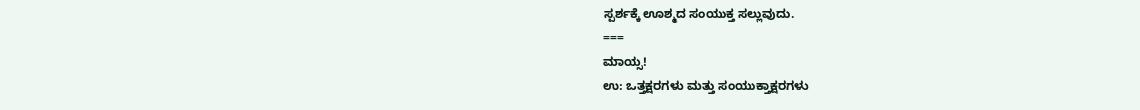ಸ್ಪರ್ಶಕ್ಕೆ ಊಶ್ಮದ ಸಂಯುಕ್ತ ಸಲ್ಲುವುದು.
===
ಮಾಯ್ಸ!
ಉ: ಒತ್ತಕ್ಷರಗಳು ಮತ್ತು ಸಂಯುಕ್ತಾಕ್ಷರಗಳು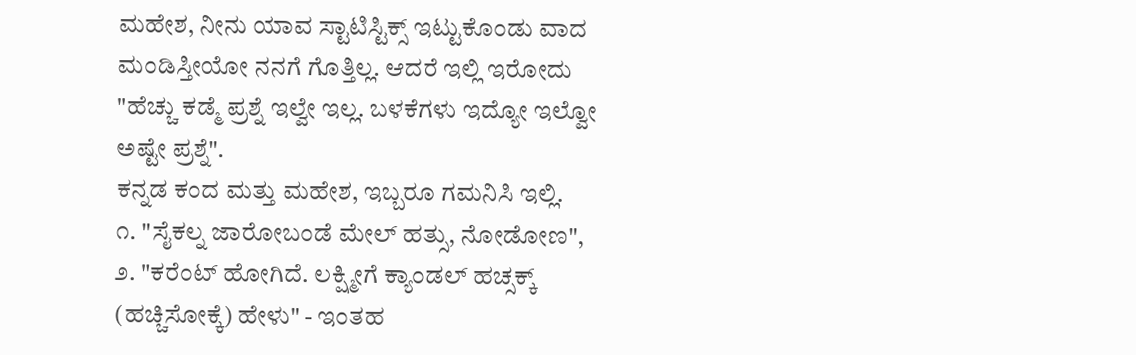ಮಹೇಶ, ನೀನು ಯಾವ ಸ್ಟಾಟಿಸ್ಟಿಕ್ಸ್ ಇಟ್ಟುಕೊಂಡು ವಾದ ಮಂಡಿಸ್ತೀಯೋ ನನಗೆ ಗೊತ್ತಿಲ್ಲ. ಆದರೆ ಇಲ್ಲಿ ಇರೋದು "ಹೆಚ್ಚು ಕಡ್ಮೆ ಪ್ರಶ್ನೆ ಇಲ್ವೇ ಇಲ್ಲ. ಬಳಕೆಗಳು ಇದ್ಯೋ ಇಲ್ವೋ ಅಷ್ಟೇ ಪ್ರಶ್ನೆ".
ಕನ್ನಡ ಕಂದ ಮತ್ತು ಮಹೇಶ, ಇಬ್ಬರೂ ಗಮನಿಸಿ ಇಲ್ಲಿ.
೧. "ಸೈಕಲ್ನ ಜಾರೋಬಂಡೆ ಮೇಲ್ ಹತ್ಸು, ನೋಡೋಣ",
೨. "ಕರೆಂಟ್ ಹೋಗಿದೆ. ಲಕ್ಷ್ಮೀಗೆ ಕ್ಯಾಂಡಲ್ ಹಚ್ಸಕ್ಕ್ (ಹಚ್ಚಿಸೋಕ್ಕೆ) ಹೇಳು" - ಇಂತಹ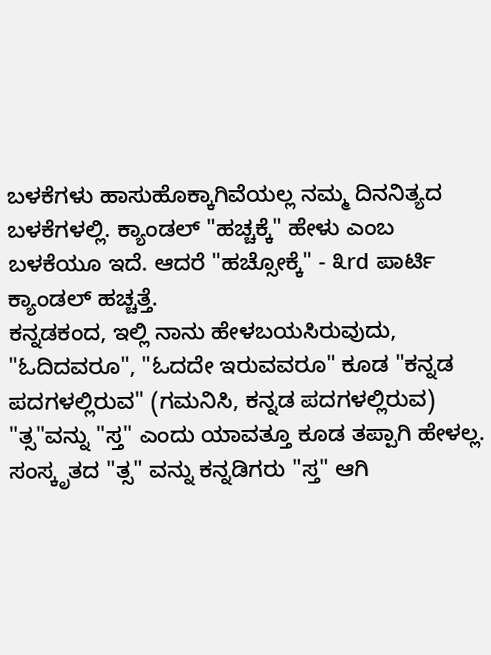ಬಳಕೆಗಳು ಹಾಸುಹೊಕ್ಕಾಗಿವೆಯಲ್ಲ ನಮ್ಮ ದಿನನಿತ್ಯದ ಬಳಕೆಗಳಲ್ಲಿ. ಕ್ಯಾಂಡಲ್ "ಹಚ್ಚಕ್ಕೆ" ಹೇಳು ಎಂಬ ಬಳಕೆಯೂ ಇದೆ. ಆದರೆ "ಹಚ್ಸೋಕ್ಕೆ" - ೩rd ಪಾರ್ಟಿ ಕ್ಯಾಂಡಲ್ ಹಚ್ಚತ್ತೆ.
ಕನ್ನಡಕಂದ, ಇಲ್ಲಿ ನಾನು ಹೇಳಬಯಸಿರುವುದು, "ಓದಿದವರೂ", "ಓದದೇ ಇರುವವರೂ" ಕೂಡ "ಕನ್ನಡ ಪದಗಳಲ್ಲಿರುವ" (ಗಮನಿಸಿ, ಕನ್ನಡ ಪದಗಳಲ್ಲಿರುವ) "ತ್ಸ"ವನ್ನು "ಸ್ತ" ಎಂದು ಯಾವತ್ತೂ ಕೂಡ ತಪ್ಪಾಗಿ ಹೇಳಲ್ಲ. ಸಂಸ್ಕೃತದ "ತ್ಸ" ವನ್ನು ಕನ್ನಡಿಗರು "ಸ್ತ" ಆಗಿ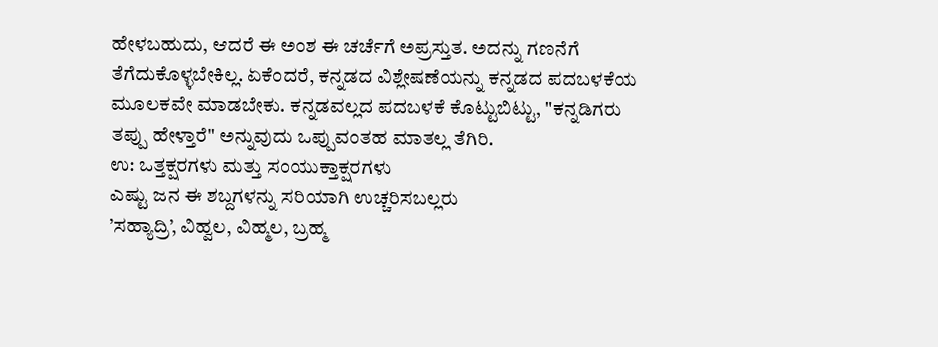ಹೇಳಬಹುದು, ಆದರೆ ಈ ಅಂಶ ಈ ಚರ್ಚೆಗೆ ಅಪ್ರಸ್ತುತ. ಅದನ್ನು ಗಣನೆಗೆ ತೆಗೆದುಕೊಳ್ಳಬೇಕಿಲ್ಲ. ಏಕೆಂದರೆ, ಕನ್ನಡದ ವಿಶ್ಲೇಷಣೆಯನ್ನು ಕನ್ನಡದ ಪದಬಳಕೆಯ ಮೂಲಕವೇ ಮಾಡಬೇಕು. ಕನ್ನಡವಲ್ಲದ ಪದಬಳಕೆ ಕೊಟ್ಟುಬಿಟ್ಟು, "ಕನ್ನಡಿಗರು ತಪ್ಪು ಹೇಳ್ತಾರೆ" ಅನ್ನುವುದು ಒಪ್ಪುವಂತಹ ಮಾತಲ್ಲ ತೆಗಿರಿ.
ಉ: ಒತ್ತಕ್ಷರಗಳು ಮತ್ತು ಸಂಯುಕ್ತಾಕ್ಷರಗಳು
ಎಷ್ಟು ಜನ ಈ ಶಬ್ದಗಳನ್ನು ಸರಿಯಾಗಿ ಉಚ್ಚರಿಸಬಲ್ಲರು
’ಸಹ್ಯಾದ್ರಿ’, ವಿಹ್ವಲ, ವಿಹ್ಮಲ, ಬ್ರಹ್ಮ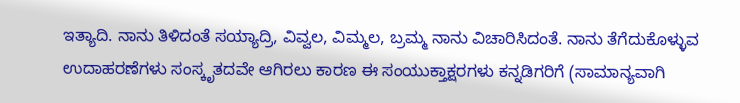ಇತ್ಯಾದಿ. ನಾನು ತಿಳಿದಂತೆ ಸಯ್ಯಾದ್ರಿ, ವಿವ್ವಲ, ವಿಮ್ಮಲ, ಬ್ರಮ್ಮ ನಾನು ವಿಚಾರಿಸಿದಂತೆ. ನಾನು ತೆಗೆದುಕೊಳ್ಳುವ ಉದಾಹರಣೆಗಳು ಸಂಸ್ಕೃತದವೇ ಆಗಿರಲು ಕಾರಣ ಈ ಸಂಯುಕ್ತಾಕ್ಷರಗಳು ಕನ್ನಡಿಗರಿಗೆ (ಸಾಮಾನ್ಯವಾಗಿ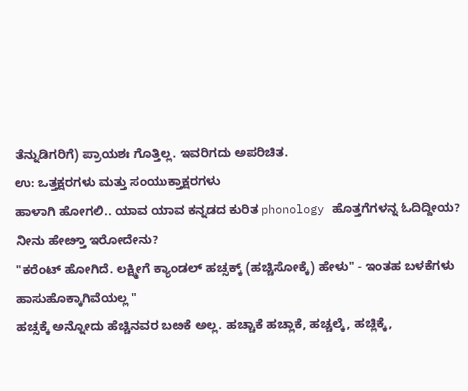ತೆನ್ನುಡಿಗರಿಗೆ) ಪ್ರಾಯಶಃ ಗೊತ್ತಿಲ್ಲ. ಇವರಿಗದು ಅಪರಿಚಿತ.
ಉ: ಒತ್ತಕ್ಷರಗಳು ಮತ್ತು ಸಂಯುಕ್ತಾಕ್ಷರಗಳು
ಹಾಳಾಗಿ ಹೋಗಲಿ.. ಯಾವ ಯಾವ ಕನ್ನಡದ ಕುರಿತ phonology ಹೊತ್ತಗೆಗಳನ್ನ ಓದಿದ್ದೀಯ?
ನೀನು ಹೇೞ್ತಾ ಇರೋದೇನು?
"ಕರೆಂಟ್ ಹೋಗಿದೆ. ಲಕ್ಷ್ಮೀಗೆ ಕ್ಯಾಂಡಲ್ ಹಚ್ಸಕ್ಕ್ (ಹಚ್ಚಿಸೋಕ್ಕೆ) ಹೇಳು" - ಇಂತಹ ಬಳಕೆಗಳು ಹಾಸುಹೊಕ್ಕಾಗಿವೆಯಲ್ಲ "
ಹಚ್ಸಕ್ಕೆ ಅನ್ನೋದು ಹೆಚ್ಚಿನವರ ಬೞಕೆ ಅಲ್ಲ. ಹಚ್ಚಾಕೆ ಹಚ್ಲಾಕೆ, ಹಚ್ಚಲ್ಕೆ, ಹಚ್ಲಿಕ್ಕೆ,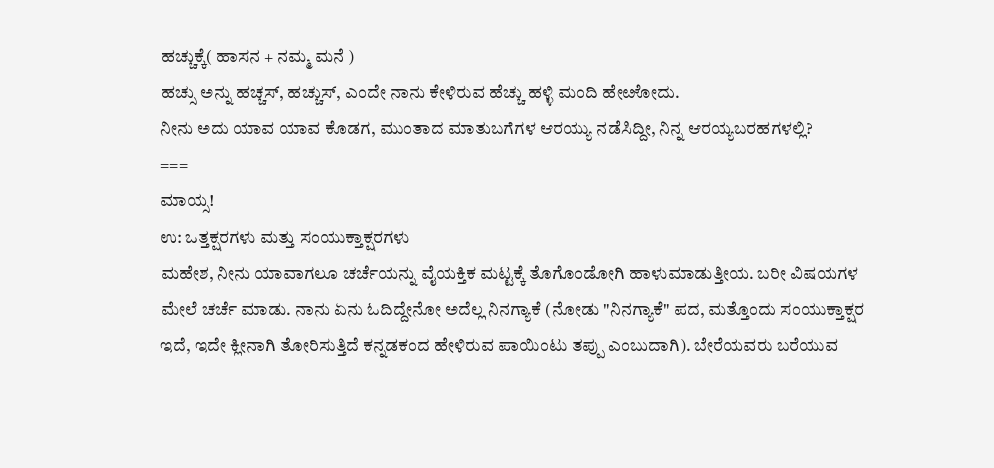ಹಚ್ಚುಕ್ಕೆ( ಹಾಸನ + ನಮ್ಮ ಮನೆ )
ಹಚ್ಸು ಅನ್ನು ಹಚ್ಚಸ್, ಹಚ್ಚುಸ್, ಎಂದೇ ನಾನು ಕೇಳಿರುವ ಹೆಚ್ಚು ಹಳ್ಳಿ ಮಂದಿ ಹೇೞೋದು.
ನೀನು ಅದು ಯಾವ ಯಾವ ಕೊಡಗ, ಮುಂತಾದ ಮಾತುಬಗೆಗಳ ಆರಯ್ಯು ನಡೆಸಿದ್ದೀ, ನಿನ್ನ ಆರಯ್ಯಬರಹಗಳಲ್ಲಿ?
===
ಮಾಯ್ಸ!
ಉ: ಒತ್ತಕ್ಷರಗಳು ಮತ್ತು ಸಂಯುಕ್ತಾಕ್ಷರಗಳು
ಮಹೇಶ, ನೀನು ಯಾವಾಗಲೂ ಚರ್ಚೆಯನ್ನು ವೈಯಕ್ತಿಕ ಮಟ್ಟಕ್ಕೆ ತೊಗೊಂಡೋಗಿ ಹಾಳುಮಾಡುತ್ತೀಯ. ಬರೀ ವಿಷಯಗಳ ಮೇಲೆ ಚರ್ಚೆ ಮಾಡು. ನಾನು ಏನು ಓದಿದ್ದೇನೋ ಅದೆಲ್ಲ ನಿನಗ್ಯಾಕೆ (ನೋಡು "ನಿನಗ್ಯಾಕೆ" ಪದ, ಮತ್ತೊಂದು ಸಂಯುಕ್ತಾಕ್ಷರ ಇದೆ, ಇದೇ ಕ್ಲೀನಾಗಿ ತೋರಿಸುತ್ತಿದೆ ಕನ್ನಡಕಂದ ಹೇಳಿರುವ ಪಾಯಿಂಟು ತಪ್ಪು ಎಂಬುದಾಗಿ). ಬೇರೆಯವರು ಬರೆಯುವ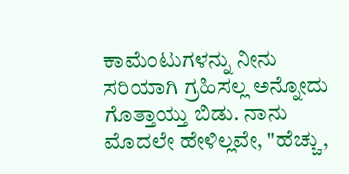ಕಾಮೆಂಟುಗಳನ್ನು ನೀನು ಸರಿಯಾಗಿ ಗ್ರಹಿಸಲ್ಲ ಅನ್ನೋದು ಗೊತ್ತಾಯ್ತು ಬಿಡು. ನಾನು ಮೊದಲೇ ಹೇಳಿಲ್ಲವೇ, "ಹೆಚ್ಚು,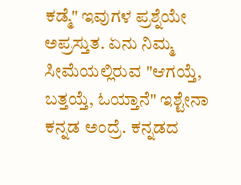ಕಡ್ಮೆ" ಇವುಗಳ ಪ್ರಶ್ನೆಯೇ ಅಪ್ರಸ್ತುತ. ಏನು ನಿಮ್ಮ ಸೀಮೆಯಲ್ಲಿರುವ "ಆಗಯ್ತೆ, ಬತ್ತಯ್ತೆ, ಓಯ್ತಾನೆ" ಇಶ್ಟೇನಾ ಕನ್ನಡ ಅಂದ್ರೆ. ಕನ್ನಡದ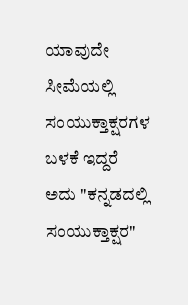ಯಾವುದೇ ಸೀಮೆಯಲ್ಲಿ ಸಂಯುಕ್ತಾಕ್ಷರಗಳ ಬಳಕೆ ಇದ್ದರೆ ಅದು "ಕನ್ನಡದಲ್ಲಿ ಸಂಯುಕ್ತಾಕ್ಷರ"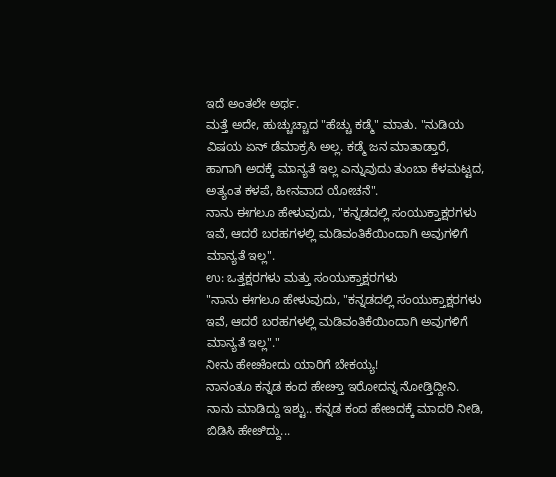ಇದೆ ಅಂತಲೇ ಅರ್ಥ.
ಮತ್ತೆ ಅದೇ, ಹುಚ್ಚುಚ್ಚಾದ "ಹೆಚ್ಚು ಕಡ್ಮೆ" ಮಾತು. "ನುಡಿಯ ವಿಷಯ ಏನ್ ಡೆಮಾಕ್ರಸಿ ಅಲ್ಲ. ಕಡ್ಮೆ ಜನ ಮಾತಾಡ್ತಾರೆ, ಹಾಗಾಗಿ ಅದಕ್ಕೆ ಮಾನ್ಯತೆ ಇಲ್ಲ ಎನ್ನುವುದು ತುಂಬಾ ಕೆಳಮಟ್ಟದ, ಅತ್ಯಂತ ಕಳಪೆ, ಹೀನವಾದ ಯೋಚನೆ".
ನಾನು ಈಗಲೂ ಹೇಳುವುದು, "ಕನ್ನಡದಲ್ಲಿ ಸಂಯುಕ್ತಾಕ್ಷರಗಳು ಇವೆ, ಆದರೆ ಬರಹಗಳಲ್ಲಿ ಮಡಿವಂತಿಕೆಯಿಂದಾಗಿ ಅವುಗಳಿಗೆ ಮಾನ್ಯತೆ ಇಲ್ಲ".
ಉ: ಒತ್ತಕ್ಷರಗಳು ಮತ್ತು ಸಂಯುಕ್ತಾಕ್ಷರಗಳು
"ನಾನು ಈಗಲೂ ಹೇಳುವುದು, "ಕನ್ನಡದಲ್ಲಿ ಸಂಯುಕ್ತಾಕ್ಷರಗಳು ಇವೆ, ಆದರೆ ಬರಹಗಳಲ್ಲಿ ಮಡಿವಂತಿಕೆಯಿಂದಾಗಿ ಅವುಗಳಿಗೆ ಮಾನ್ಯತೆ ಇಲ್ಲ"."
ನೀನು ಹೇೞೋದು ಯಾರಿಗೆ ಬೇಕಯ್ಯ!
ನಾನಂತೂ ಕನ್ನಡ ಕಂದ ಹೇೞ್ತಾ ಇರೋದನ್ನ ನೋಡ್ತಿದ್ದೀನಿ.
ನಾನು ಮಾಡಿದ್ದು ಇಶ್ಟು.. ಕನ್ನಡ ಕಂದ ಹೇೞದಕ್ಕೆ ಮಾದರಿ ನೀಡಿ, ಬಿಡಿಸಿ ಹೇೞಿದ್ದು...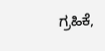ಗ್ರಹಿಕೆ,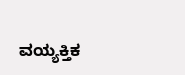ವಯ್ಯಕ್ತಿಕ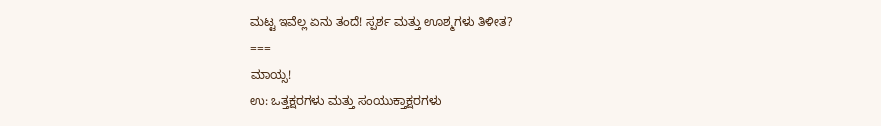ಮಟ್ಟ ಇವೆಲ್ಲ ಏನು ತಂದೆ! ಸ್ಪರ್ಶ ಮತ್ತು ಊಶ್ಮಗಳು ತಿಳೀತ?
===
ಮಾಯ್ಸ!
ಉ: ಒತ್ತಕ್ಷರಗಳು ಮತ್ತು ಸಂಯುಕ್ತಾಕ್ಷರಗಳು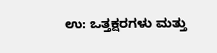ಉ: ಒತ್ತಕ್ಷರಗಳು ಮತ್ತು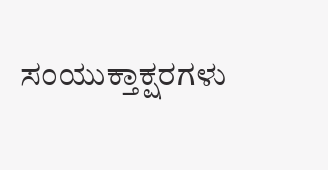ಸಂಯುಕ್ತಾಕ್ಷರಗಳು